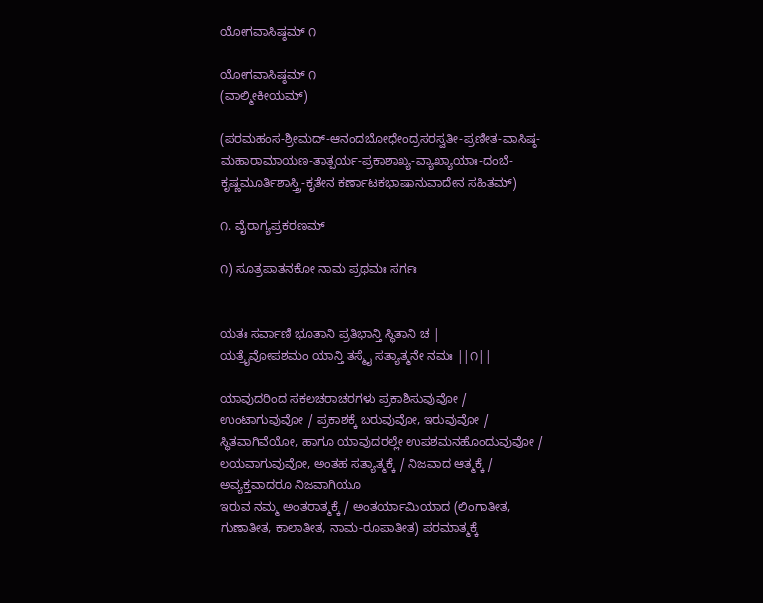ಯೋಗವಾಸಿಷ್ಠಮ್ ೧

ಯೋಗವಾಸಿಷ್ಠಮ್ ೧
(ವಾಲ್ಮೀಕೀಯಮ್)

(ಪರಮಹಂಸ-ಶ್ರೀಮದ್-ಆನಂದಬೋಧೇಂದ್ರಸರಸ್ವತೀ-ಪ್ರಣೀತ-ವಾಸಿಷ್ಠ-ಮಹಾರಾಮಾಯಣ-ತಾತ್ಪರ್ಯ-ಪ್ರಕಾಶಾಖ್ಯ-ವ್ಯಾಖ್ಯಾಯಾಃ-ದಂಬೆ-ಕೃಷ್ಣಮೂರ್ತಿಶಾಸ್ತ್ರಿ-ಕೃತೇನ ಕರ್ಣಾಟಕಭಾಷಾನುವಾದೇನ ಸಹಿತಮ್)

೧. ವೈರಾಗ್ಯಪ್ರಕರಣಮ್

೧) ಸೂತ್ರಪಾತನಕೋ ನಾಮ ಪ್ರಥಮಃ ಸರ್ಗಃ


ಯತಃ ಸರ್ವಾಣಿ ಭೂತಾನಿ ಪ್ರತಿಭಾನ್ತಿ ಸ್ಥಿತಾನಿ ಚ |
ಯತ್ರೈವೋಪಶಮಂ ಯಾನ್ತಿ ತಸ್ಮೈ ಸತ್ಯಾತ್ಮನೇ ನಮಃ ||೧||

ಯಾವುದರಿಂದ ಸಕಲಚರಾಚರಗಳು ಪ್ರಕಾಶಿಸುವುವೋ / ಉಂಟಾಗುವುವೋ / ಪ್ರಕಾಶಕ್ಕೆ ಬರುವುವೋ, ಇರುವುವೋ / ಸ್ಥಿತವಾಗಿವೆಯೋ, ಹಾಗೂ ಯಾವುದರಲ್ಲೇ ಉಪಶಮನಹೊಂದುವುವೋ / ಲಯವಾಗುವುವೋ, ಅಂತಹ ಸತ್ಯಾತ್ಮಕ್ಕೆ / ನಿಜವಾದ ಆತ್ಮಕ್ಕೆ / ಅವ್ಯಕ್ತವಾದರೂ ನಿಜವಾಗಿಯೂ
ಇರುವ ನಮ್ಮ ಅಂತರಾತ್ಮಕ್ಕೆ / ಅಂತರ್ಯಾಮಿಯಾದ (ಲಿಂಗಾತೀತ, ಗುಣಾತೀತ, ಕಾಲಾತೀತ, ನಾಮ-ರೂಪಾತೀತ) ಪರಮಾತ್ಮಕ್ಕೆ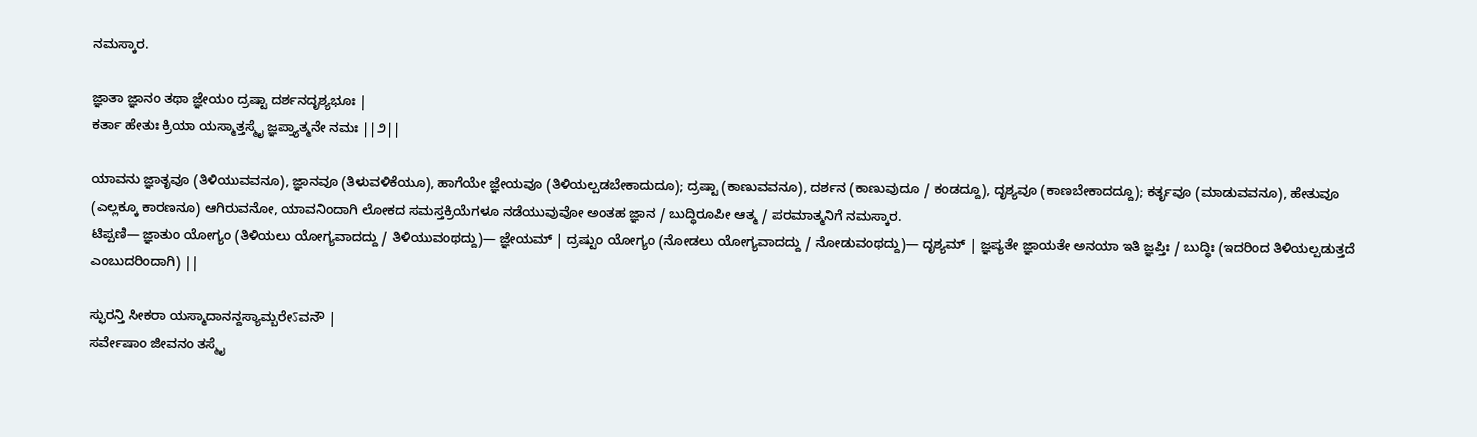ನಮಸ್ಕಾರ.

ಜ್ಞಾತಾ ಜ್ಞಾನಂ ತಥಾ ಜ್ಞೇಯಂ ದ್ರಷ್ಟಾ ದರ್ಶನದೃಶ್ಯಭೂಃ |
ಕರ್ತಾ ಹೇತುಃ ಕ್ರಿಯಾ ಯಸ್ಮಾತ್ತಸ್ಮೈ ಜ್ಞಪ್ತ್ಯಾತ್ಮನೇ ನಮಃ ||೨||

ಯಾವನು ಜ್ಞಾತೃವೂ (ತಿಳಿಯುವವನೂ), ಜ್ಞಾನವೂ (ತಿಳುವಳಿಕೆಯೂ), ಹಾಗೆಯೇ ಜ್ಞೇಯವೂ (ತಿಳಿಯಲ್ಪಡಬೇಕಾದುದೂ); ದ್ರಷ್ಟಾ (ಕಾಣುವವನೂ), ದರ್ಶನ (ಕಾಣುವುದೂ / ಕಂಡದ್ದೂ), ದೃಶ್ಯವೂ (ಕಾಣಬೇಕಾದದ್ದೂ); ಕರ್ತೃವೂ (ಮಾಡುವವನೂ), ಹೇತುವೂ (ಎಲ್ಲಕ್ಕೂ ಕಾರಣನೂ) ಆಗಿರುವನೋ, ಯಾವನಿಂದಾಗಿ ಲೋಕದ ಸಮಸ್ತಕ್ರಿಯೆಗಳೂ ನಡೆಯುವುವೋ ಅಂತಹ ಜ್ಞಾನ / ಬುದ್ಧಿರೂಪೀ ಆತ್ಮ / ಪರಮಾತ್ಮನಿಗೆ ನಮಸ್ಕಾರ.
ಟಿಪ್ಪಣಿ— ಜ್ಞಾತುಂ ಯೋಗ್ಯಂ (ತಿಳಿಯಲು ಯೋಗ್ಯವಾದದ್ದು / ತಿಳಿಯುವಂಥದ್ದು)— ಜ್ಞೇಯಮ್ | ದ್ರಷ್ಟುಂ ಯೋಗ್ಯಂ (ನೋಡಲು ಯೋಗ್ಯವಾದದ್ದು / ನೋಡುವಂಥದ್ದು)— ದೃಶ್ಯಮ್ | ಜ್ಞಪ್ಯತೇ ಜ್ಞಾಯತೇ ಅನಯಾ ಇತಿ ಜ್ಞಪ್ತಿಃ / ಬುದ್ಧಿಃ (ಇದರಿಂದ ತಿಳಿಯಲ್ಪಡುತ್ತದೆ ಎಂಬುದರಿಂದಾಗಿ) ||

ಸ್ಫುರನ್ತಿ ಸೀಕರಾ ಯಸ್ಮಾದಾನನ್ದಸ್ಯಾಮ್ಬರೇऽವನೌ |
ಸರ್ವೇಷಾಂ ಜೀವನಂ ತಸ್ಮೈ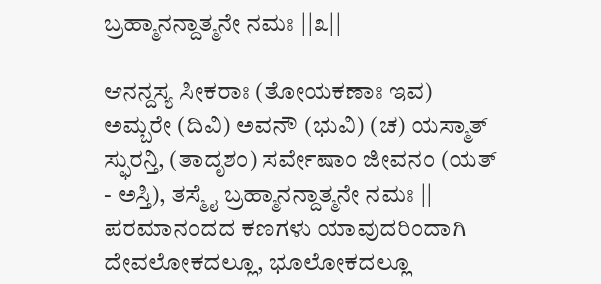ಬ್ರಹ್ಮಾನನ್ದಾತ್ಮನೇ ನಮಃ ||೩||

ಆನನ್ದಸ್ಯ ಸೀಕರಾಃ (ತೋಯಕಣಾಃ ಇವ) ಅಮ್ಬರೇ (ದಿವಿ) ಅವನೌ (ಭುವಿ) (ಚ) ಯಸ್ಮಾತ್ ಸ್ಫುರನ್ತಿ, (ತಾದೃಶಂ) ಸರ್ವೇಷಾಂ ಜೀವನಂ (ಯತ್ - ಅಸ್ತಿ), ತಸ್ಮೈ ಬ್ರಹ್ಮಾನನ್ದಾತ್ಮನೇ ನಮಃ ||
ಪರಮಾನಂದದ ಕಣಗಳು ಯಾವುದರಿಂದಾಗಿ ದೇವಲೋಕದಲ್ಲೂ, ಭೂಲೋಕದಲ್ಲೂ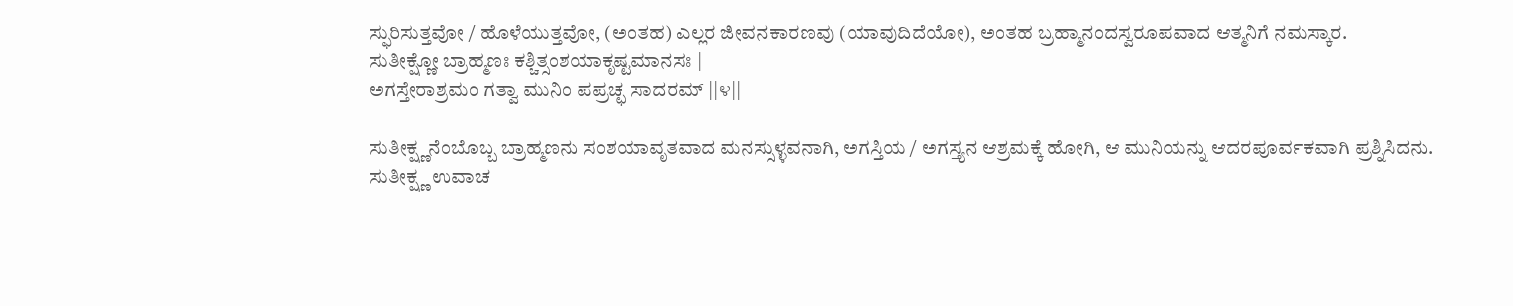ಸ್ಫುರಿಸುತ್ತವೋ / ಹೊಳೆಯುತ್ತವೋ, (ಅಂತಹ) ಎಲ್ಲರ ಜೀವನಕಾರಣವು (ಯಾವುದಿದೆಯೋ), ಅಂತಹ ಬ್ರಹ್ಮಾನಂದಸ್ವರೂಪವಾದ ಆತ್ಮನಿಗೆ ನಮಸ್ಕಾರ.
ಸುತೀಕ್ಷ್ಣೋ ಬ್ರಾಹ್ಮಣಃ ಕಶ್ಚಿತ್ಸಂಶಯಾಕೃಷ್ಟಮಾನಸಃ |
ಅಗಸ್ತೇರಾಶ್ರಮಂ ಗತ್ವಾ ಮುನಿಂ ಪಪ್ರಚ್ಛ ಸಾದರಮ್ ||೪||

ಸುತೀಕ್ಷ್ಣನೆಂಬೊಬ್ಬ ಬ್ರಾಹ್ಮಣನು ಸಂಶಯಾವೃತವಾದ ಮನಸ್ಸುಳ್ಳವನಾಗಿ, ಅಗಸ್ತಿಯ / ಅಗಸ್ತ್ಯನ ಆಶ್ರಮಕ್ಕೆ ಹೋಗಿ, ಆ ಮುನಿಯನ್ನು ಆದರಪೂರ್ವಕವಾಗಿ ಪ್ರಶ್ನಿಸಿದನು.
ಸುತೀಕ್ಷ್ಣ ಉವಾಚ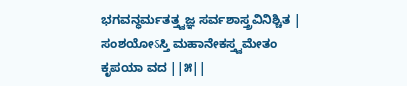ಭಗವನ್ಧರ್ಮತತ್ತ್ವಜ್ಞ ಸರ್ವಶಾಸ್ತ್ರವಿನಿಶ್ಚಿತ |
ಸಂಶಯೋऽಸ್ತಿ ಮಹಾನೇಕಸ್ತ್ವಮೇತಂ ಕೃಪಯಾ ವದ ||೫||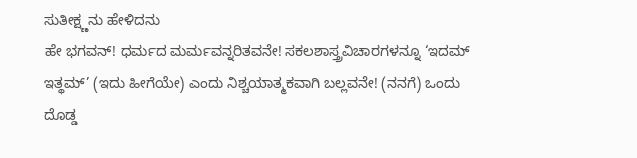ಸುತೀಕ್ಷ್ಣನು ಹೇಳಿದನು
ಹೇ ಭಗವನ್! ಧರ್ಮದ ಮರ್ಮವನ್ನರಿತವನೇ! ಸಕಲಶಾಸ್ತ್ರವಿಚಾರಗಳನ್ನೂ ‘ಇದಮ್ ಇತ್ಥಮ್’ (ಇದು ಹೀಗೆಯೇ) ಎಂದು ನಿಶ್ಚಯಾತ್ಮಕವಾಗಿ ಬಲ್ಲವನೇ! (ನನಗೆ) ಒಂದು ದೊಡ್ಡ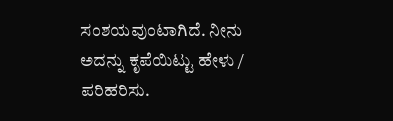ಸಂಶಯವುಂಟಾಗಿದೆ. ನೀನು ಅದನ್ನು ಕೃಪೆಯಿಟ್ಟು ಹೇಳು / ಪರಿಹರಿಸು.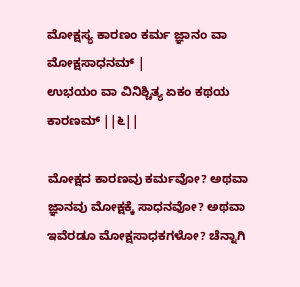ಮೋಕ್ಷಸ್ಯ ಕಾರಣಂ ಕರ್ಮ ಜ್ಞಾನಂ ವಾ ಮೋಕ್ಷಸಾಧನಮ್ |
ಉಭಯಂ ವಾ ವಿನಿಶ್ಚಿತ್ಯ ಏಕಂ ಕಥಯ ಕಾರಣಮ್ ||೬||

ಮೋಕ್ಷದ ಕಾರಣವು ಕರ್ಮವೋ? ಅಥವಾ ಜ್ಞಾನವು ಮೋಕ್ಷಕ್ಕೆ ಸಾಧನವೋ? ಅಥವಾ ಇವೆರಡೂ ಮೋಕ್ಷಸಾಧಕಗಳೋ? ಚೆನ್ನಾಗಿ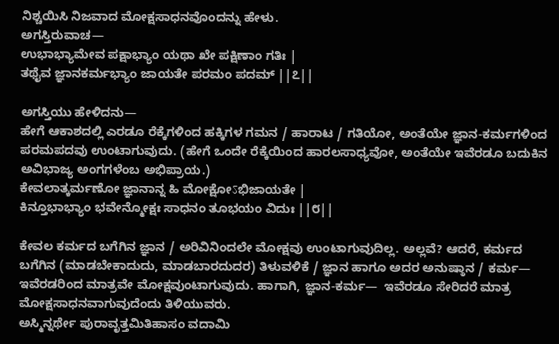ನಿಶ್ಚಯಿಸಿ ನಿಜವಾದ ಮೋಕ್ಷಸಾಧನವೊಂದನ್ನು ಹೇಳು.
ಅಗಸ್ತಿರುವಾಚ—
ಉಭಾಭ್ಯಾಮೇವ ಪಕ್ಷಾಭ್ಯಾಂ ಯಥಾ ಖೇ ಪಕ್ಷಿಣಾಂ ಗತಿಃ |
ತಥೈವ ಜ್ಞಾನಕರ್ಮಭ್ಯಾಂ ಜಾಯತೇ ಪರಮಂ ಪದಮ್ ||೭||

ಅಗಸ್ತಿಯು ಹೇಳಿದನು—
ಹೇಗೆ ಆಕಾಶದಲ್ಲಿ ಎರಡೂ ರೆಕ್ಕೆಗಳಿಂದ ಹಕ್ಕಿಗಳ ಗಮನ / ಹಾರಾಟ / ಗತಿಯೋ, ಅಂತೆಯೇ ಜ್ಞಾನ-ಕರ್ಮಗಳಿಂದ ಪರಮಪದವು ಉಂಟಾಗುವುದು. (ಹೇಗೆ ಒಂದೇ ರೆಕ್ಕೆಯಿಂದ ಹಾರಲಸಾಧ್ಯವೋ, ಅಂತೆಯೇ ಇವೆರಡೂ ಬದುಕಿನ ಅವಿಭಾಜ್ಯ ಅಂಗಗಳೆಂಬ ಅಭಿಪ್ರಾಯ.)
ಕೇವಲಾತ್ಕರ್ಮಣೋ ಜ್ಞಾನಾನ್ನ ಹಿ ಮೋಕ್ಷೋऽಭಿಜಾಯತೇ |
ಕಿನ್ತೂಭಾಭ್ಯಾಂ ಭವೇನ್ಮೋಕ್ಷಃ ಸಾಧನಂ ತೂಭಯಂ ವಿದುಃ ||೮||

ಕೇವಲ ಕರ್ಮದ ಬಗೆಗಿನ ಜ್ಞಾನ / ಅರಿವಿನಿಂದಲೇ ಮೋಕ್ಷವು ಉಂಟಾಗುವುದಿಲ್ಲ. ಅಲ್ಲವೆ? ಆದರೆ, ಕರ್ಮದ ಬಗೆಗಿನ (ಮಾಡಬೇಕಾದುದು, ಮಾಡಬಾರದುದರ) ತಿಳುವಳಿಕೆ / ಜ್ಞಾನ ಹಾಗೂ ಅದರ ಅನುಷ್ಠಾನ / ಕರ್ಮ— ಇವೆರಡರಿಂದ ಮಾತ್ರವೇ ಮೋಕ್ಷವುಂಟಾಗುವುದು. ಹಾಗಾಗಿ, ಜ್ಞಾನ-ಕರ್ಮ—  ಇವೆರಡೂ ಸೇರಿದರೆ ಮಾತ್ರ ಮೋಕ್ಷಸಾಧನವಾಗುವುದೆಂದು ತಿಳಿಯುವರು.
ಅಸ್ಮಿನ್ನರ್ಥೇ ಪುರಾವೃತ್ತಮಿತಿಹಾಸಂ ವದಾಮಿ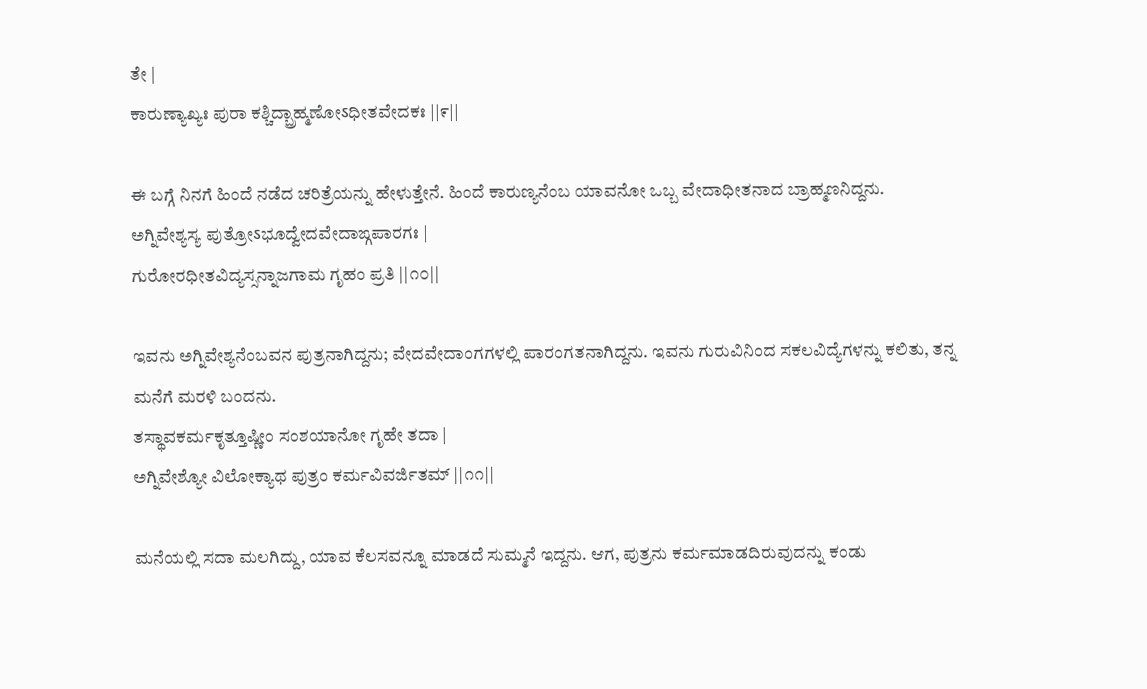ತೇ |
ಕಾರುಣ್ಯಾಖ್ಯಃ ಪುರಾ ಕಶ್ಚಿದ್ಬ್ರಾಹ್ಮಣೋऽಧೀತವೇದಕಃ ||೯||

ಈ ಬಗ್ಗೆ ನಿನಗೆ ಹಿಂದೆ ನಡೆದ ಚರಿತ್ರೆಯನ್ನು ಹೇಳುತ್ತೇನೆ. ಹಿಂದೆ ಕಾರುಣ್ಯನೆಂಬ ಯಾವನೋ ಒಬ್ಬ ವೇದಾಧೀತನಾದ ಬ್ರಾಹ್ಮಣನಿದ್ದನು.
ಅಗ್ನಿವೇಶ್ಯಸ್ಯ ಪುತ್ರೋऽಭೂದ್ವೇದವೇದಾಙ್ಗಪಾರಗಃ |
ಗುರೋರಧೀತವಿದ್ಯಸ್ಸನ್ನಾಜಗಾಮ ಗೃಹಂ ಪ್ರತಿ ||೧೦||

ಇವನು ಅಗ್ನಿವೇಶ್ಯನೆಂಬವನ ಪುತ್ರನಾಗಿದ್ದನು; ವೇದವೇದಾಂಗಗಳಲ್ಲಿ ಪಾರಂಗತನಾಗಿದ್ದನು. ಇವನು ಗುರುವಿನಿಂದ ಸಕಲವಿದ್ಯೆಗಳನ್ನು ಕಲಿತು, ತನ್ನ ಮನೆಗೆ ಮರಳಿ ಬಂದನು.
ತಸ್ಥಾವಕರ್ಮಕೃತ್ತೂಷ್ಣೀಂ ಸಂಶಯಾನೋ ಗೃಹೇ ತದಾ |
ಅಗ್ನಿವೇಶ್ಯೋ ವಿಲೋಕ್ಯಾಥ ಪುತ್ರಂ ಕರ್ಮವಿವರ್ಜಿತಮ್ ||೧೧||

ಮನೆಯಲ್ಲಿ ಸದಾ ಮಲಗಿದ್ದು, ಯಾವ ಕೆಲಸವನ್ನೂ ಮಾಡದೆ ಸುಮ್ಮನೆ ಇದ್ದನು. ಆಗ, ಪುತ್ರನು ಕರ್ಮಮಾಡದಿರುವುದನ್ನು ಕಂಡು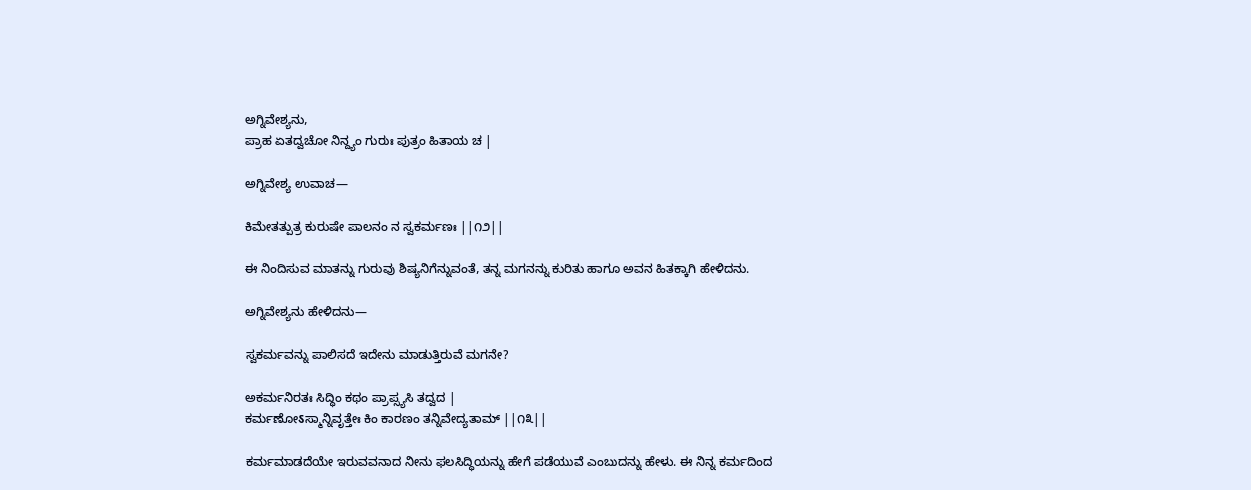ಅಗ್ನಿವೇಶ್ಯನು,
ಪ್ರಾಹ ಏತದ್ವಚೋ ನಿನ್ದ್ಯಂ ಗುರುಃ ಪುತ್ರಂ ಹಿತಾಯ ಚ |

ಅಗ್ನಿವೇಶ್ಯ ಉವಾಚ—

ಕಿಮೇತತ್ಪುತ್ರ ಕುರುಷೇ ಪಾಲನಂ ನ ಸ್ವಕರ್ಮಣಃ ||೧೨||

ಈ ನಿಂದಿಸುವ ಮಾತನ್ನು ಗುರುವು ಶಿಷ್ಯನಿಗೆನ್ನುವಂತೆ, ತನ್ನ ಮಗನನ್ನು ಕುರಿತು ಹಾಗೂ ಅವನ ಹಿತಕ್ಕಾಗಿ ಹೇಳಿದನು.

ಅಗ್ನಿವೇಶ್ಯನು ಹೇಳಿದನು—

ಸ್ವಕರ್ಮವನ್ನು ಪಾಲಿಸದೆ ಇದೇನು ಮಾಡುತ್ತಿರುವೆ ಮಗನೇ?

ಅಕರ್ಮನಿರತಃ ಸಿದ್ಧಿಂ ಕಥಂ ಪ್ರಾಪ್ಸ್ಯಸಿ ತದ್ವದ |
ಕರ್ಮಣೋऽಸ್ಮಾನ್ನಿವೃತ್ತೇಃ ಕಿಂ ಕಾರಣಂ ತನ್ನಿವೇದ್ಯತಾಮ್ ||೧೩||

ಕರ್ಮಮಾಡದೆಯೇ ಇರುವವನಾದ ನೀನು ಫಲಸಿದ್ಧಿಯನ್ನು ಹೇಗೆ ಪಡೆಯುವೆ ಎಂಬುದನ್ನು ಹೇಳು. ಈ ನಿನ್ನ ಕರ್ಮದಿಂದ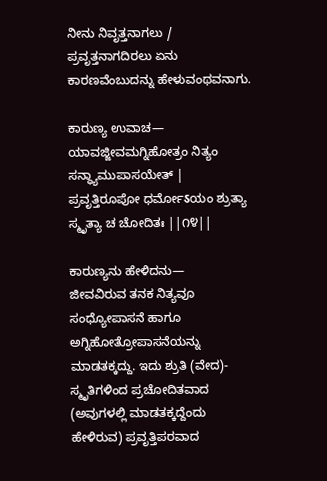ನೀನು ನಿವೃತ್ತನಾಗಲು / ಪ್ರವೃತ್ತನಾಗದಿರಲು ಏನು ಕಾರಣವೆಂಬುದನ್ನು ಹೇಳುವಂಥವನಾಗು.

ಕಾರುಣ್ಯ ಉವಾಚ—
ಯಾವಜ್ಜೀವಮಗ್ನಿಹೋತ್ರಂ ನಿತ್ಯಂ ಸನ್ಧ್ಯಾಮುಪಾಸಯೇತ್ |
ಪ್ರವೃತ್ತಿರೂಪೋ ಧರ್ಮೋऽಯಂ ಶ್ರುತ್ಯಾ ಸ್ಮೃತ್ಯಾ ಚ ಚೋದಿತಃ ||೧೪||

ಕಾರುಣ್ಯನು ಹೇಳಿದನು—
ಜೀವವಿರುವ ತನಕ ನಿತ್ಯವೂ ಸಂಧ್ಯೋಪಾಸನೆ ಹಾಗೂ ಅಗ್ನಿಹೋತ್ರೋಪಾಸನೆಯನ್ನು ಮಾಡತಕ್ಕದ್ದು. ಇದು ಶ್ರುತಿ (ವೇದ)- ಸ್ಮೃತಿಗಳಿಂದ ಪ್ರಚೋದಿತವಾದ (ಅವುಗಳಲ್ಲಿ ಮಾಡತಕ್ಕದ್ದೆಂದು ಹೇಳಿರುವ) ಪ್ರವೃತ್ತಿಪರವಾದ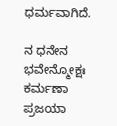ಧರ್ಮವಾಗಿದೆ.

ನ ಧನೇನ ಭವೇನ್ಮೋಕ್ಷಃ ಕರ್ಮಣಾ ಪ್ರಜಯಾ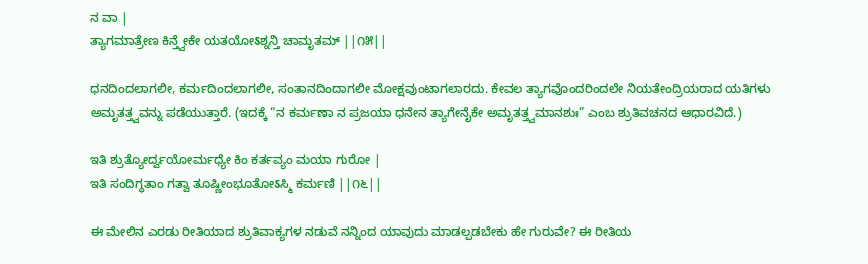ನ ವಾ |
ತ್ಯಾಗಮಾತ್ರೇಣ ಕಿನ್ತ್ವೇಕೇ ಯತಯೋऽಶ್ನನ್ತಿ ಚಾಮೃತಮ್ ||೧೫||

ಧನದಿಂದಲಾಗಲೀ, ಕರ್ಮದಿಂದಲಾಗಲೀ, ಸಂತಾನದಿಂದಾಗಲೀ ಮೋಕ್ಷವುಂಟಾಗಲಾರದು. ಕೇವಲ ತ್ಯಾಗವೊಂದರಿಂದಲೇ ನಿಯತೇಂದ್ರಿಯರಾದ ಯತಿಗಳು ಅಮೃತತ್ತ್ವವನ್ನು ಪಡೆಯುತ್ತಾರೆ. (ಇದಕ್ಕೆ “ನ ಕರ್ಮಣಾ ನ ಪ್ರಜಯಾ ಧನೇನ ತ್ಯಾಗೇನೈಕೇ ಅಮೃತತ್ತ್ವಮಾನಶುಃ” ಎಂಬ ಶ್ರುತಿವಚನದ ಆಧಾರವಿದೆ.)

ಇತಿ ಶ್ರುತ್ಯೋರ್ದ್ವಯೋರ್ಮಧ್ಯೇ ಕಿಂ ಕರ್ತವ್ಯಂ ಮಯಾ ಗುರೋ |
ಇತಿ ಸಂದಿಗ್ಧತಾಂ ಗತ್ವಾ ತೂಷ್ಣೀಂಭೂತೋऽಸ್ಮಿ ಕರ್ಮಣಿ ||೧೬||

ಈ ಮೇಲಿನ ಎರಡು ರೀತಿಯಾದ ಶ್ರುತಿವಾಕ್ಯಗಳ ನಡುವೆ ನನ್ನಿಂದ ಯಾವುದು ಮಾಡಲ್ಪಡಬೇಕು ಹೇ ಗುರುವೇ? ಈ ರೀತಿಯ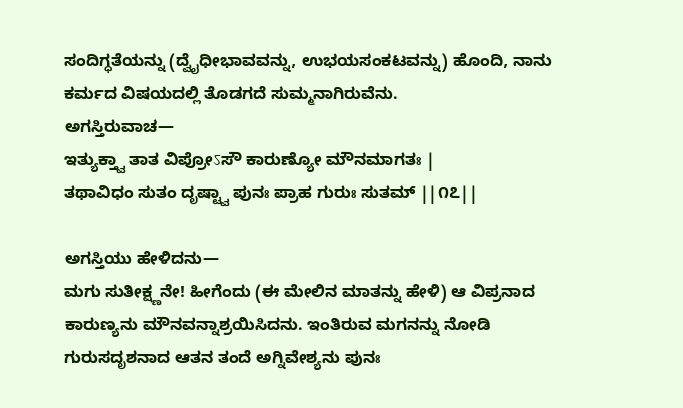ಸಂದಿಗ್ಧತೆಯನ್ನು (ದ್ವೈಧೀಭಾವವನ್ನು, ಉಭಯಸಂಕಟವನ್ನು) ಹೊಂದಿ, ನಾನು ಕರ್ಮದ ವಿಷಯದಲ್ಲಿ ತೊಡಗದೆ ಸುಮ್ಮನಾಗಿರುವೆನು.
ಅಗಸ್ತಿರುವಾಚ—
ಇತ್ಯುಕ್ತ್ವಾ ತಾತ ವಿಪ್ರೋऽಸೌ ಕಾರುಣ್ಯೋ ಮೌನಮಾಗತಃ |
ತಥಾವಿಧಂ ಸುತಂ ದೃಷ್ಟ್ವಾ ಪುನಃ ಪ್ರಾಹ ಗುರುಃ ಸುತಮ್ ||೧೭||

ಅಗಸ್ತಿಯು ಹೇಳಿದನು—
ಮಗು ಸುತೀಕ್ಷ್ಣನೇ! ಹೀಗೆಂದು (ಈ ಮೇಲಿನ ಮಾತನ್ನು ಹೇಳಿ) ಆ ವಿಪ್ರನಾದ ಕಾರುಣ್ಯನು ಮೌನವನ್ನಾಶ್ರಯಿಸಿದನು. ಇಂತಿರುವ ಮಗನನ್ನು ನೋಡಿ ಗುರುಸದೃಶನಾದ ಆತನ ತಂದೆ ಅಗ್ನಿವೇಶ್ಯನು ಪುನಃ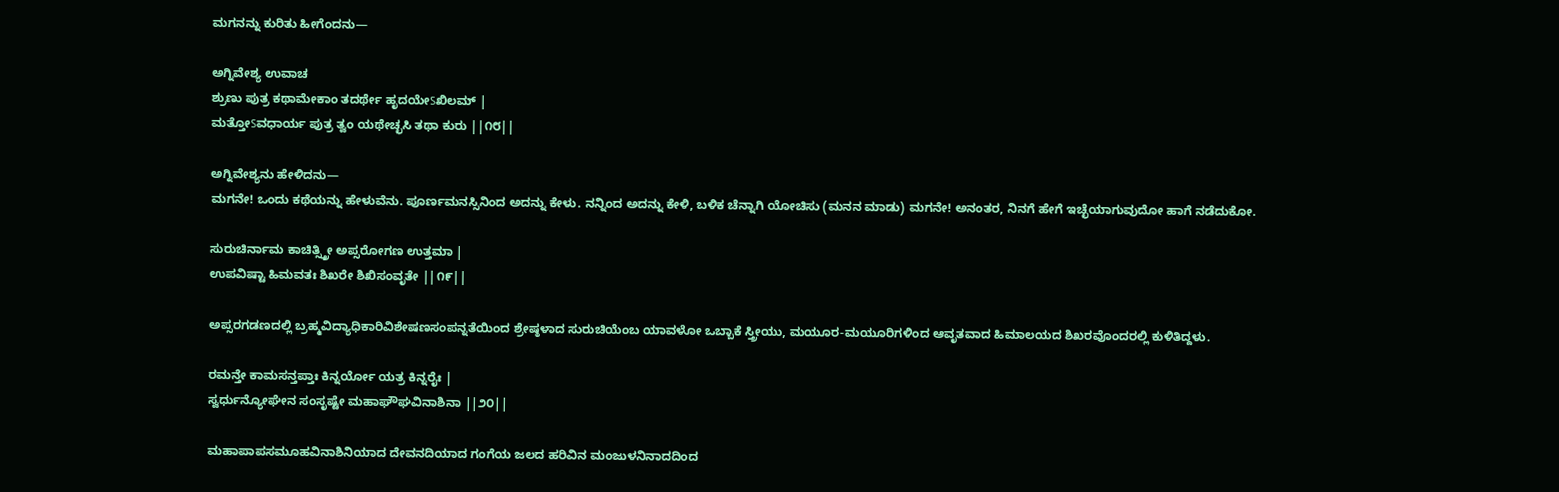ಮಗನನ್ನು ಕುರಿತು ಹೀಗೆಂದನು—

ಅಗ್ನಿವೇಶ್ಯ ಉವಾಚ
ಶ್ರುಣು ಪುತ್ರ ಕಥಾಮೇಕಾಂ ತದರ್ಥೇ ಹೃದಯೇऽಖಿಲಮ್ |
ಮತ್ತೋऽವಧಾರ್ಯ ಪುತ್ರ ತ್ವಂ ಯಥೇಚ್ಛಸಿ ತಥಾ ಕುರು ||೧೮||

ಅಗ್ನಿವೇಶ್ಯನು ಹೇಳಿದನು—
ಮಗನೇ! ಒಂದು ಕಥೆಯನ್ನು ಹೇಳುವೆನು. ಪೂರ್ಣಮನಸ್ಸಿನಿಂದ ಅದನ್ನು ಕೇಳು. ನನ್ನಿಂದ ಅದನ್ನು ಕೇಳಿ, ಬಳಿಕ ಚೆನ್ನಾಗಿ ಯೋಚಿಸು (ಮನನ ಮಾಡು) ಮಗನೇ! ಅನಂತರ, ನಿನಗೆ ಹೇಗೆ ಇಚ್ಛೆಯಾಗುವುದೋ ಹಾಗೆ ನಡೆದುಕೋ.

ಸುರುಚಿರ್ನಾಮ ಕಾಚಿತ್ಸ್ತ್ರೀ ಅಪ್ಸರೋಗಣ ಉತ್ತಮಾ |
ಉಪವಿಷ್ಟಾ ಹಿಮವತಃ ಶಿಖರೇ ಶಿಖಿಸಂವೃತೇ ||೧೯||

ಅಪ್ಸರಗಡಣದಲ್ಲಿ ಬ್ರಹ್ಮವಿದ್ಯಾಧಿಕಾರಿವಿಶೇಷಣಸಂಪನ್ನತೆಯಿಂದ ಶ್ರೇಷ್ಠಳಾದ ಸುರುಚಿಯೆಂಬ ಯಾವಳೋ ಒಬ್ಬಾಕೆ ಸ್ತ್ರೀಯು, ಮಯೂರ-ಮಯೂರಿಗಳಿಂದ ಆವೃತವಾದ ಹಿಮಾಲಯದ ಶಿಖರವೊಂದರಲ್ಲಿ ಕುಳಿತಿದ್ದಳು.

ರಮನ್ತೇ ಕಾಮಸನ್ತಪ್ತಾಃ ಕಿನ್ನರ್ಯೋ ಯತ್ರ ಕಿನ್ನರೈಃ |
ಸ್ವರ್ಧುನ್ಯೋಘೇನ ಸಂಸೃಷ್ಟೇ ಮಹಾಘೌಘವಿನಾಶಿನಾ ||೨೦||

ಮಹಾಪಾಪಸಮೂಹವಿನಾಶಿನಿಯಾದ ದೇವನದಿಯಾದ ಗಂಗೆಯ ಜಲದ ಹರಿವಿನ ಮಂಜುಳನಿನಾದದಿಂದ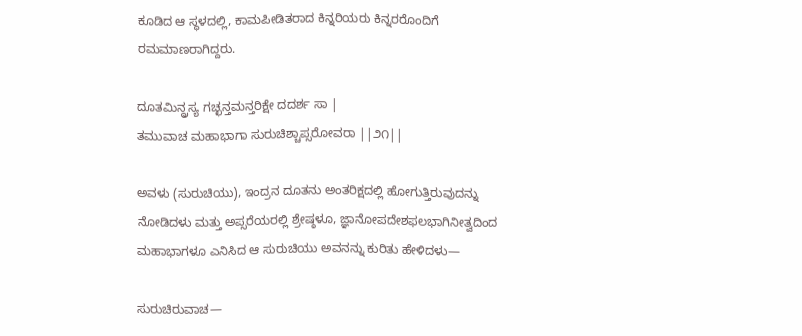ಕೂಡಿದ ಆ ಸ್ಥಳದಲ್ಲಿ, ಕಾಮಪೀಡಿತರಾದ ಕಿನ್ನರಿಯರು ಕಿನ್ನರರೊಂದಿಗೆ ರಮಮಾಣರಾಗಿದ್ದರು.

ದೂತಮಿನ್ದ್ರಸ್ಯ ಗಚ್ಛನ್ತಮನ್ತರಿಕ್ಷೇ ದದರ್ಶ ಸಾ |
ತಮುವಾಚ ಮಹಾಭಾಗಾ ಸುರುಚಿಶ್ಚಾಪ್ಸರೋವರಾ ||೨೧||

ಅವಳು (ಸುರುಚಿಯು), ಇಂದ್ರನ ದೂತನು ಅಂತರಿಕ್ಷದಲ್ಲಿ ಹೋಗುತ್ತಿರುವುದನ್ನು ನೋಡಿದಳು ಮತ್ತು ಅಪ್ಸರೆಯರಲ್ಲಿ ಶ್ರೇಷ್ಠಳೂ, ಜ್ಞಾನೋಪದೇಶಫಲಭಾಗಿನೀತ್ವದಿಂದ ಮಹಾಭಾಗಳೂ ಎನಿಸಿದ ಆ ಸುರುಚಿಯು ಅವನನ್ನು ಕುರಿತು ಹೇಳಿದಳು—

ಸುರುಚಿರುವಾಚ—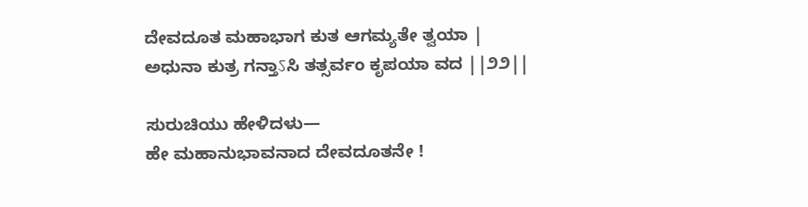ದೇವದೂತ ಮಹಾಭಾಗ ಕುತ ಆಗಮ್ಯತೇ ತ್ವಯಾ |
ಅಧುನಾ ಕುತ್ರ ಗನ್ತಾऽಸಿ ತತ್ಸರ್ವಂ ಕೃಪಯಾ ವದ ||೨೨||

ಸುರುಚಿಯು ಹೇಳಿದಳು—
ಹೇ ಮಹಾನುಭಾವನಾದ ದೇವದೂತನೇ !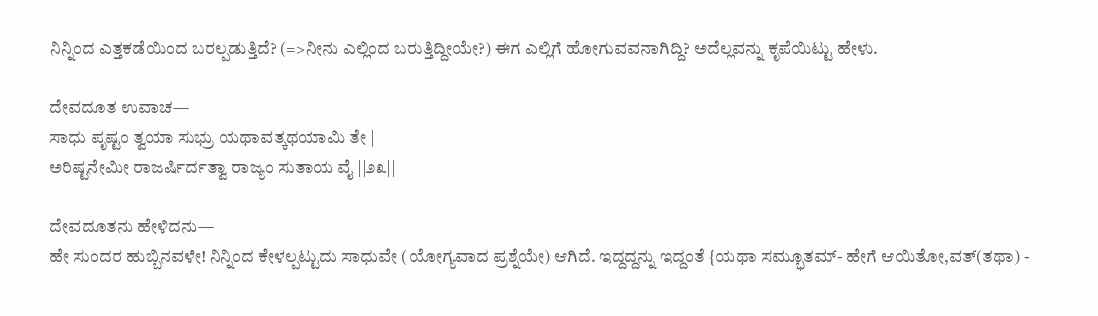ನಿನ್ನಿಂದ ಎತ್ತಕಡೆಯಿಂದ ಬರಲ್ಪಡುತ್ತಿದೆ? (=>ನೀನು ಎಲ್ಲಿಂದ ಬರುತ್ತಿದ್ದೀಯೇ?) ಈಗ ಎಲ್ಲಿಗೆ ಹೋಗುವವನಾಗಿದ್ದಿ? ಅದೆಲ್ಲವನ್ನು ಕೃಪೆಯಿಟ್ಟು ಹೇಳು.

ದೇವದೂತ ಉವಾಚ—
ಸಾಧು ಪೃಷ್ಟಂ ತ್ವಯಾ ಸುಭ್ರು ಯಥಾವತ್ಕಥಯಾಮಿ ತೇ |
ಅರಿಷ್ಟನೇಮೀ ರಾಜರ್ಷಿರ್ದತ್ವಾ ರಾಜ್ಯಂ ಸುತಾಯ ವೈ ||೨೩||

ದೇವದೂತನು ಹೇಳಿದನು—
ಹೇ ಸುಂದರ ಹುಬ್ಬಿನವಳೇ! ನಿನ್ನಿಂದ ಕೇಳಲ್ಪಟ್ಟುದು ಸಾಧುವೇ (ಯೋಗ್ಯವಾದ ಪ್ರಶ್ನೆಯೇ) ಆಗಿದೆ. ಇದ್ದದ್ದನ್ನು ಇದ್ದಂತೆ {ಯಥಾ ಸಮ್ಭೂತಮ್- ಹೇಗೆ ಆಯಿತೋ,ವತ್(ತಥಾ) -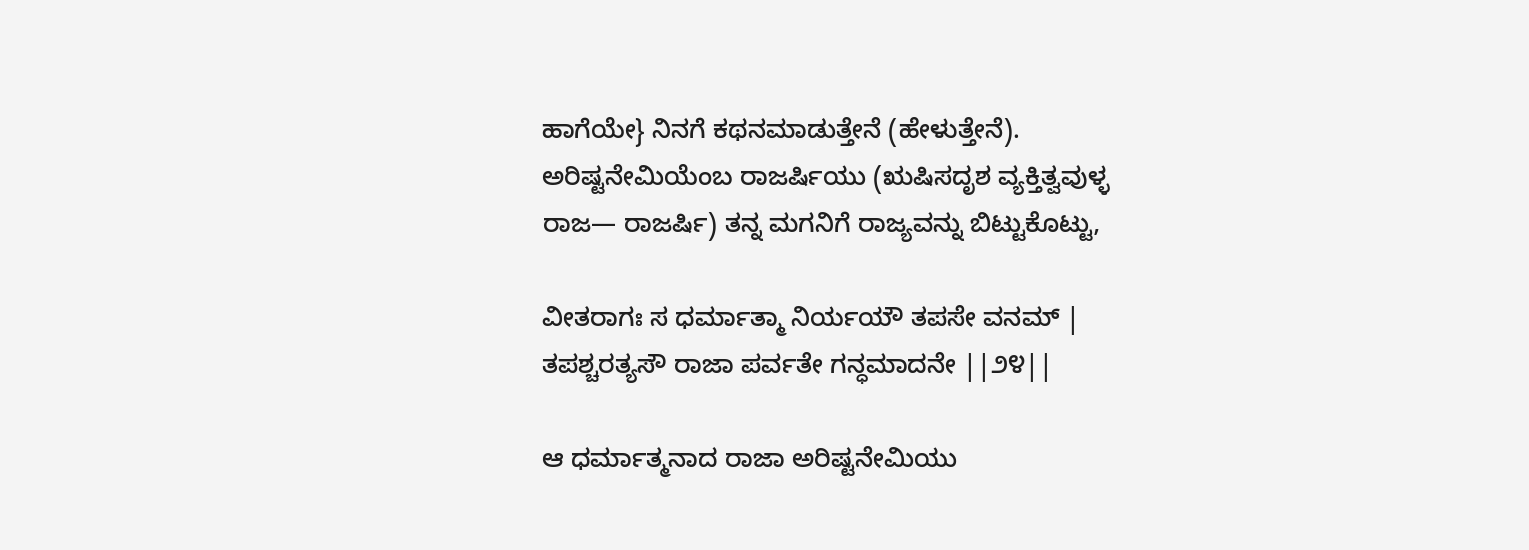ಹಾಗೆಯೇ} ನಿನಗೆ ಕಥನಮಾಡುತ್ತೇನೆ (ಹೇಳುತ್ತೇನೆ). ಅರಿಷ್ಟನೇಮಿಯೆಂಬ ರಾಜರ್ಷಿಯು (ಋಷಿಸದೃಶ ವ್ಯಕ್ತಿತ್ವವುಳ್ಳ ರಾಜ— ರಾಜರ್ಷಿ) ತನ್ನ ಮಗನಿಗೆ ರಾಜ್ಯವನ್ನು ಬಿಟ್ಟುಕೊಟ್ಟು,

ವೀತರಾಗಃ ಸ ಧರ್ಮಾತ್ಮಾ ನಿರ್ಯಯೌ ತಪಸೇ ವನಮ್ |
ತಪಶ್ಚರತ್ಯಸೌ ರಾಜಾ ಪರ್ವತೇ ಗನ್ಧಮಾದನೇ ||೨೪||

ಆ ಧರ್ಮಾತ್ಮನಾದ ರಾಜಾ ಅರಿಷ್ಟನೇಮಿಯು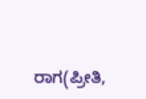ರಾಗ(ಪ್ರೀತಿ,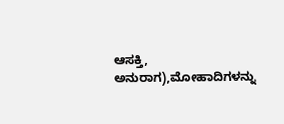ಆಸಕ್ತಿ, ಅನುರಾಗ),ಮೋಹಾದಿಗಳನ್ನು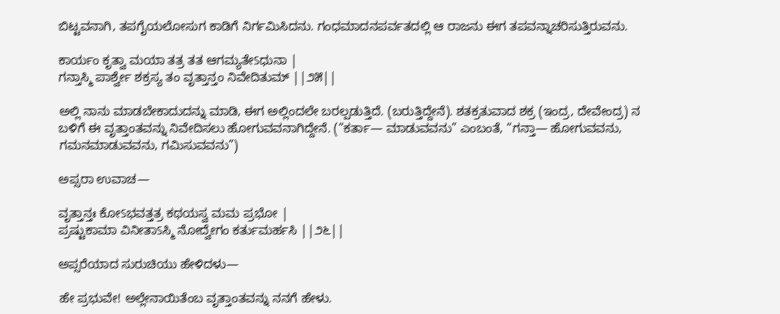ಬಿಟ್ಟವನಾಗಿ, ತಪಗೈಯಲೋಸುಗ ಕಾಡಿಗೆ ನಿರ್ಗಮಿಸಿದನು. ಗಂಧಮಾದನಪರ್ವತದಲ್ಲಿ ಆ ರಾಜನು ಈಗ ತಪವನ್ನಾಚರಿಸುತ್ತಿರುವನು.

ಕಾರ್ಯಂ ಕೃತ್ವಾ ಮಯಾ ತತ್ರ ತತ ಆಗಮ್ಯತೇऽಧುನಾ |
ಗನ್ತಾಸ್ಮಿ ಪಾರ್ಶ್ವೇ ಶಕ್ರಸ್ಯ ತಂ ವೃತ್ತಾನ್ತಂ ನಿವೇದಿತುಮ್ ||೨೫||

ಅಲ್ಲಿ ನಾನು ಮಾಡಬೇಕಾದುದನ್ನು ಮಾಡಿ, ಈಗ ಅಲ್ಲಿಂದಲೇ ಬರಲ್ಪಡುತ್ತಿದೆ. (ಬರುತ್ತಿದ್ದೇನೆ). ಶತಕ್ರತುವಾದ ಶಕ್ರ (ಇಂದ್ರ, ದೇವೇಂದ್ರ) ನ ಬಳಿಗೆ ಈ ವೃತ್ತಾಂತವನ್ನು ನಿವೇದಿಸಲು ಹೋಗುವವನಾಗಿದ್ದೇನೆ. (“ಕರ್ತಾ— ಮಾಡುವವನು” ಎಂಬಂತೆ, “ಗನ್ತಾ— ಹೋಗುವವನು, ಗಮನಮಾಡುವವನು, ಗಮಿಸುವವನು”)

ಅಪ್ಸರಾ ಉವಾಚ—

ವೃತ್ತಾನ್ತಃ ಕೋऽಭವತ್ತತ್ರ ಕಥಯಸ್ವ ಮಮ ಪ್ರಭೋ |
ಪ್ರಷ್ಟುಕಾಮಾ ವಿನೀತಾऽಸ್ಮಿ ನೋದ್ವೇಗಂ ಕರ್ತುಮರ್ಹಸಿ ||೨೬||

ಅಪ್ಸರೆಯಾದ ಸುರುಚಿಯು ಹೇಳಿದಳು—

ಹೇ ಪ್ರಭುವೇ! ಅಲ್ಲೇನಾಯಿತೆಂಬ ವೃತ್ತಾಂತವನ್ನು ನನಗೆ ಹೇಳು.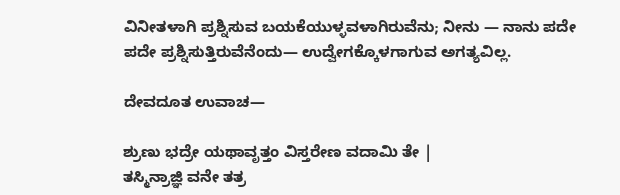ವಿನೀತಳಾಗಿ ಪ್ರಶ್ನಿಸುವ ಬಯಕೆಯುಳ್ಳವಳಾಗಿರುವೆನು; ನೀನು — ನಾನು ಪದೇ ಪದೇ ಪ್ರಶ್ನಿಸುತ್ತಿರುವೆನೆಂದು— ಉದ್ವೇಗಕ್ಕೊಳಗಾಗುವ ಅಗತ್ಯವಿಲ್ಲ.

ದೇವದೂತ ಉವಾಚ—

ಶ್ರುಣು ಭದ್ರೇ ಯಥಾವೃತ್ತಂ ವಿಸ್ತರೇಣ ವದಾಮಿ ತೇ |
ತಸ್ಮಿನ್ರಾಜ್ಞಿ ವನೇ ತತ್ರ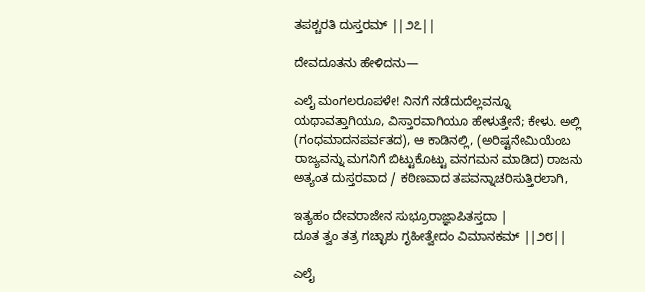ತಪಶ್ಚರತಿ ದುಸ್ತರಮ್ ||೨೭||

ದೇವದೂತನು ಹೇಳಿದನು—

ಎಲೈ ಮಂಗಲರೂಪಳೇ! ನಿನಗೆ ನಡೆದುದೆಲ್ಲವನ್ನೂ ಯಥಾವತ್ತಾಗಿಯೂ, ವಿಸ್ತಾರವಾಗಿಯೂ ಹೇಳುತ್ತೇನೆ; ಕೇಳು. ಅಲ್ಲಿ (ಗಂಧಮಾದನಪರ್ವತದ), ಆ ಕಾಡಿನಲ್ಲಿ, (ಅರಿಷ್ಟನೇಮಿಯೆಂಬ ರಾಜ್ಯವನ್ನು ಮಗನಿಗೆ ಬಿಟ್ಟುಕೊಟ್ಟು ವನಗಮನ ಮಾಡಿದ) ರಾಜನು ಅತ್ಯಂತ ದುಸ್ತರವಾದ / ಕಠಿಣವಾದ ತಪವನ್ನಾಚರಿಸುತ್ತಿರಲಾಗಿ,

ಇತ್ಯಹಂ ದೇವರಾಜೇನ ಸುಭ್ರೂರಾಜ್ಞಾಪಿತಸ್ತದಾ |
ದೂತ ತ್ವಂ ತತ್ರ ಗಚ್ಛಾಶು ಗೃಹೀತ್ವೇದಂ ವಿಮಾನಕಮ್ ||೨೮||

ಎಲೈ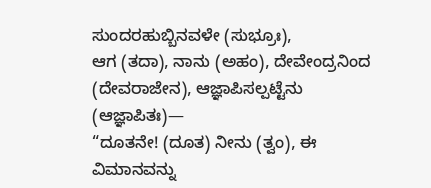ಸುಂದರಹುಬ್ಬಿನವಳೇ (ಸುಭ್ರೂಃ),
ಆಗ (ತದಾ), ನಾನು (ಅಹಂ), ದೇವೇಂದ್ರನಿಂದ (ದೇವರಾಜೇನ), ಆಜ್ಞಾಪಿಸಲ್ಪಟ್ಟೆನು (ಆಜ್ಞಾಪಿತಃ)—
“ದೂತನೇ! (ದೂತ) ನೀನು (ತ್ವಂ), ಈ ವಿಮಾನವನ್ನು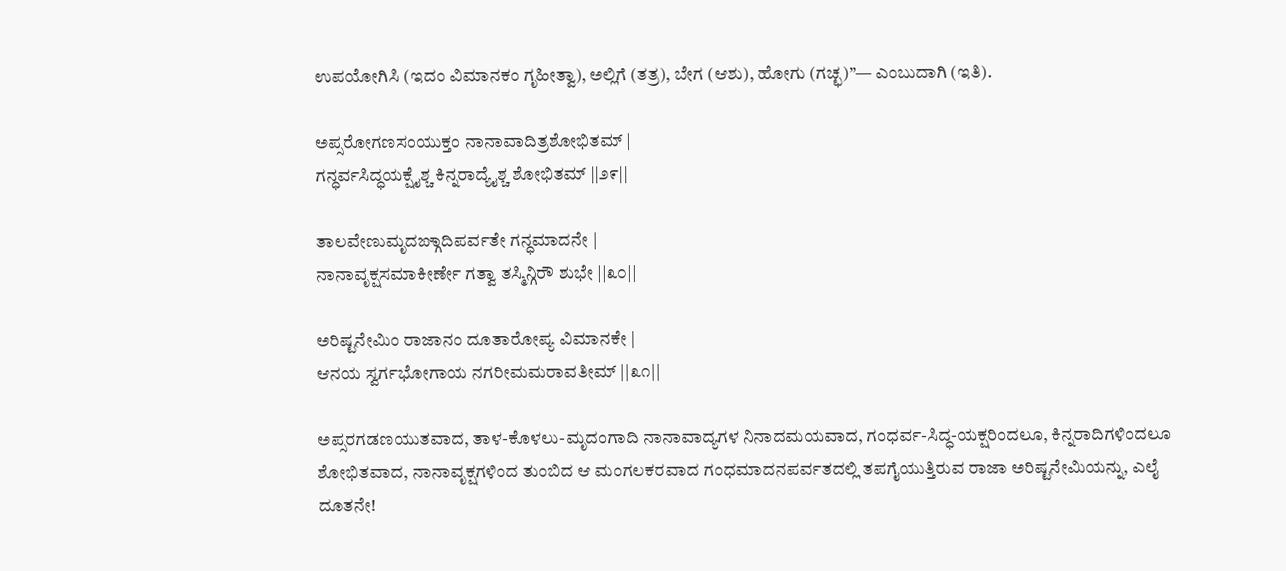ಉಪಯೋಗಿಸಿ (ಇದಂ ವಿಮಾನಕಂ ಗೃಹೀತ್ವಾ), ಅಲ್ಲಿಗೆ (ತತ್ರ), ಬೇಗ (ಆಶು), ಹೋಗು (ಗಚ್ಛ)”— ಎಂಬುದಾಗಿ (ಇತಿ).

ಅಪ್ಸರೋಗಣಸಂಯುಕ್ತಂ ನಾನಾವಾದಿತ್ರಶೋಭಿತಮ್ |
ಗನ್ಧರ್ವಸಿದ್ಧಯಕ್ಷೈಶ್ಚ ಕಿನ್ನರಾದ್ಯೈಶ್ಚ ಶೋಭಿತಮ್ ||೨೯||

ತಾಲವೇಣುಮೃದಙ್ಗಾದಿಪರ್ವತೇ ಗನ್ಧಮಾದನೇ |
ನಾನಾವೃಕ್ಷಸಮಾಕೀರ್ಣೇ ಗತ್ವಾ ತಸ್ಮಿನ್ಗಿರೌ ಶುಭೇ ||೩೦||

ಅರಿಷ್ಟನೇಮಿಂ ರಾಜಾನಂ ದೂತಾರೋಪ್ಯ ವಿಮಾನಕೇ |
ಆನಯ ಸ್ವರ್ಗಭೋಗಾಯ ನಗರೀಮಮರಾವತೀಮ್ ||೩೧||

ಅಪ್ಸರಗಡಣಯುತವಾದ, ತಾಳ-ಕೊಳಲು-ಮೃದಂಗಾದಿ ನಾನಾವಾದ್ಯಗಳ ನಿನಾದಮಯವಾದ, ಗಂಧರ್ವ-ಸಿದ್ಧ-ಯಕ್ಷರಿಂದಲೂ, ಕಿನ್ನರಾದಿಗಳಿಂದಲೂ ಶೋಭಿತವಾದ, ನಾನಾವೃಕ್ಷಗಳಿಂದ ತುಂಬಿದ ಆ ಮಂಗಲಕರವಾದ ಗಂಧಮಾದನಪರ್ವತದಲ್ಲಿ ತಪಗೈಯುತ್ತಿರುವ ರಾಜಾ ಅರಿಷ್ಟನೇಮಿಯನ್ನು, ಎಲೈ ದೂತನೇ!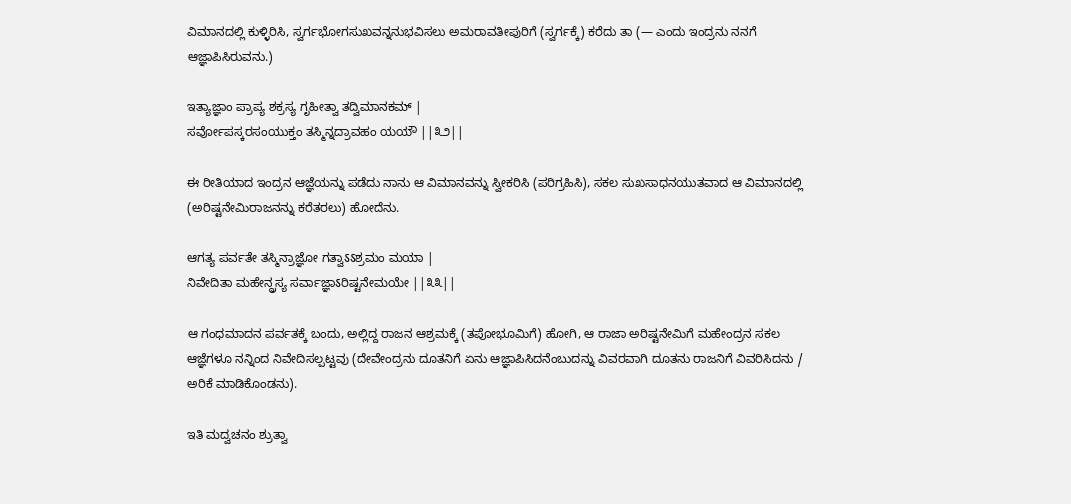ವಿಮಾನದಲ್ಲಿ ಕುಳ್ಳಿರಿಸಿ, ಸ್ವರ್ಗಭೋಗಸುಖವನ್ನನುಭವಿಸಲು ಅಮರಾವತೀಪುರಿಗೆ (ಸ್ವರ್ಗಕ್ಕೆ) ಕರೆದು ತಾ (— ಎಂದು ಇಂದ್ರನು ನನಗೆ ಆಜ್ಞಾಪಿಸಿರುವನು.)

ಇತ್ಯಾಜ್ಞಾಂ ಪ್ರಾಪ್ಯ ಶಕ್ರಸ್ಯ ಗೃಹೀತ್ವಾ ತದ್ವಿಮಾನಕಮ್ |
ಸರ್ವೋಪಸ್ಕರಸಂಯುಕ್ತಂ ತಸ್ಮಿನ್ನದ್ರಾವಹಂ ಯಯೌ ||೩೨||

ಈ ರೀತಿಯಾದ ಇಂದ್ರನ ಆಜ್ಞೆಯನ್ನು ಪಡೆದು ನಾನು ಆ ವಿಮಾನವನ್ನು ಸ್ವೀಕರಿಸಿ (ಪರಿಗ್ರಹಿಸಿ), ಸಕಲ ಸುಖಸಾಧನಯುತವಾದ ಆ ವಿಮಾನದಲ್ಲಿ (ಅರಿಷ್ಟನೇಮಿರಾಜನನ್ನು ಕರೆತರಲು) ಹೋದೆನು.

ಆಗತ್ಯ ಪರ್ವತೇ ತಸ್ಮಿನ್ರಾಜ್ಞೋ ಗತ್ವಾऽऽಶ್ರಮಂ ಮಯಾ |
ನಿವೇದಿತಾ ಮಹೇನ್ದ್ರಸ್ಯ ಸರ್ವಾಜ್ಞಾऽರಿಷ್ಟನೇಮಯೇ ||೩೩||

ಆ ಗಂಧಮಾದನ ಪರ್ವತಕ್ಕೆ ಬಂದು, ಅಲ್ಲಿದ್ದ ರಾಜನ ಆಶ್ರಮಕ್ಕೆ (ತಪೋಭೂಮಿಗೆ) ಹೋಗಿ, ಆ ರಾಜಾ ಅರಿಷ್ಟನೇಮಿಗೆ ಮಹೇಂದ್ರನ ಸಕಲ ಆಜ್ಞೆಗಳೂ ನನ್ನಿಂದ ನಿವೇದಿಸಲ್ಪಟ್ಟವು (ದೇವೇಂದ್ರನು ದೂತನಿಗೆ ಏನು ಆಜ್ಞಾಪಿಸಿದನೆಂಬುದನ್ನು ವಿವರವಾಗಿ ದೂತನು ರಾಜನಿಗೆ ವಿವರಿಸಿದನು / ಅರಿಕೆ ಮಾಡಿಕೊಂಡನು).

ಇತಿ ಮದ್ವಚನಂ ಶ್ರುತ್ವಾ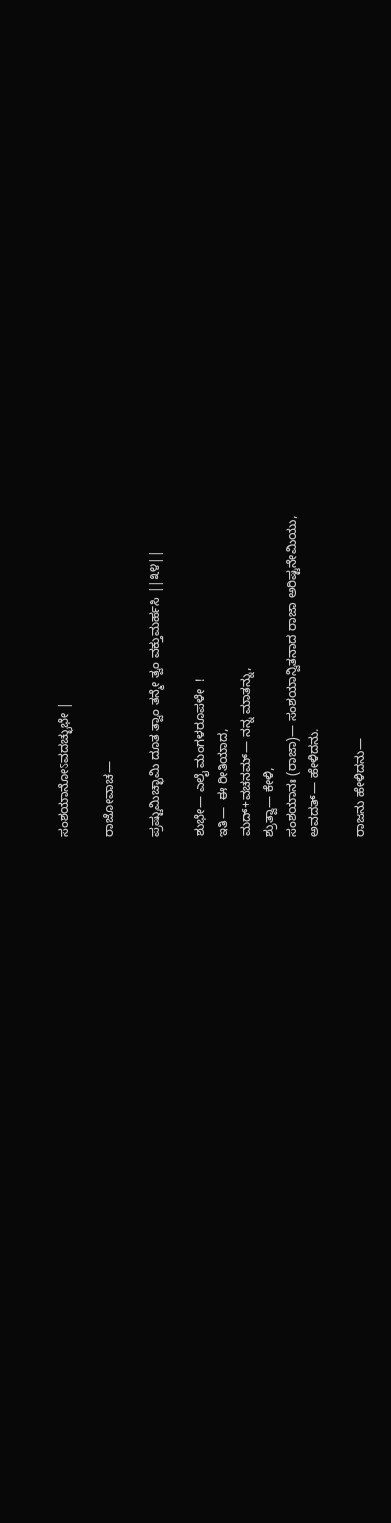ಸಂಶಯಾನೋऽವದಚ್ಛುಭೇ |

ರಾಜೋವಾಚ—

ಪ್ರಷ್ಟುಮಿಚ್ಛಾಮಿ ದೂತ ತ್ವಾಂ ತನ್ಮೇ ತ್ವಂ ವಕ್ತುಮರ್ಹಸಿ ||೩೪||

ಶುಭೇ— ಎಲೈ ಮಂಗಳರೂಪಳೇ  !
ಇತಿ—  ಈ ರೀತಿಯಾದ,
ಮದ್+ವಚನಮ್— ನನ್ನ ಮಾತನ್ನು,
ಶ್ರುತ್ವಾ— ಕೇಳಿ,
ಸಂಶಯಾನಃ (ರಾಜಾ)— ಸಂಶಯಾನ್ವಿತನಾದ ರಾಜಾ ಅರಿಷ್ಟನೇಮಿಯು,
ಅವದತ್— ಹೇಳಿದನು.

ರಾಜನು ಹೇಳಿದನು—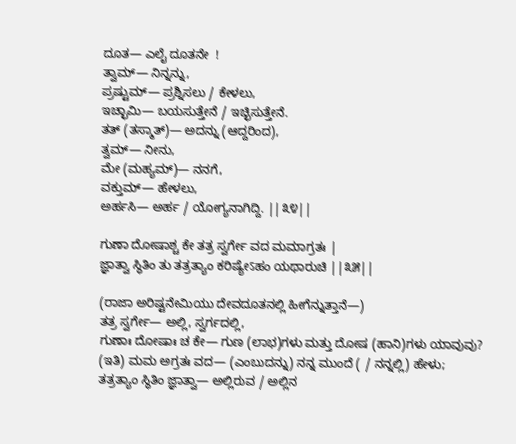ದೂತ— ಎಲೈ ದೂತನೇ  !
ತ್ವಾಮ್— ನಿನ್ನನ್ನು,
ಪ್ರಷ್ಟುಮ್— ಪ್ರಶ್ನಿಸಲು / ಕೇಳಲು,
ಇಚ್ಛಾಮಿ— ಬಯಸುತ್ತೇನೆ / ಇಚ್ಛಿಸುತ್ತೇನೆ.
ತತ್ (ತಸ್ಮಾತ್)— ಅದನ್ನು (ಆದ್ದರಿಂದ),
ತ್ವಮ್— ನೀನು,
ಮೇ (ಮಹ್ಯಮ್)— ನನಗೆ,
ವಕ್ತುಮ್— ಹೇಳಲು,
ಅರ್ಹಸಿ— ಅರ್ಹ / ಯೋಗ್ಯನಾಗಿದ್ದಿ. ||೩೪||

ಗುಣಾ ದೋಷಾಶ್ಚ ಕೇ ತತ್ರ ಸ್ವರ್ಗೇ ವದ ಮಮಾಗ್ರತಃ |
ಜ್ಞಾತ್ವಾ ಸ್ಥಿತಿಂ ತು ತತ್ರತ್ಯಾಂ ಕರಿಷ್ಯೇऽಹಂ ಯಥಾರುಚಿ ||೩೫||

(ರಾಜಾ ಅರಿಷ್ಟನೇಮಿಯು ದೇವದೂತನಲ್ಲಿ ಹೀಗೆನ್ನುತ್ತಾನೆ—)
ತತ್ರ ಸ್ವರ್ಗೇ— ಅಲ್ಲಿ, ಸ್ವರ್ಗದಲ್ಲಿ,
ಗುಣಾಃ ದೋಷಾಃ ಚ ಕೇ— ಗುಣ (ಲಾಭ)ಗಳು ಮತ್ತು ದೋಷ (ಹಾನಿ)ಗಳು ಯಾವುವು?
(ಇತಿ) ಮಮ ಅಗ್ರತಃ ವದ— (ಎಂಬುದನ್ನು) ನನ್ನ ಮುಂದೆ ( / ನನ್ನಲ್ಲಿ) ಹೇಳು;
ತತ್ರತ್ಯಾಂ ಸ್ಥಿತಿಂ ಜ್ಞಾತ್ವಾ— ಅಲ್ಲಿರುವ / ಅಲ್ಲಿನ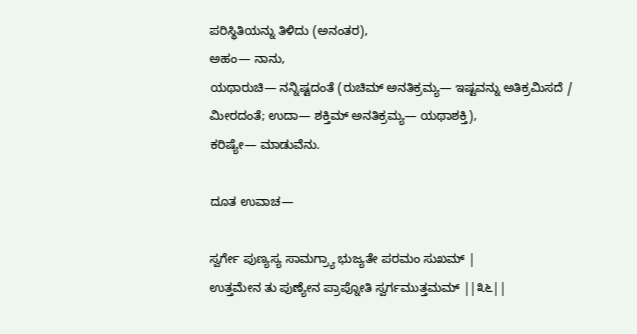ಪರಿಸ್ಥಿತಿಯನ್ನು ತಿಳಿದು (ಅನಂತರ),
ಅಹಂ— ನಾನು,
ಯಥಾರುಚಿ— ನನ್ನಿಷ್ಟದಂತೆ (ರುಚಿಮ್ ಅನತಿಕ್ರಮ್ಯ— ಇಷ್ಟವನ್ನು ಅತಿಕ್ರಮಿಸದೆ / ಮೀರದಂತೆ; ಉದಾ— ಶಕ್ತಿಮ್ ಅನತಿಕ್ರಮ್ಯ— ಯಥಾಶಕ್ತಿ),
ಕರಿಷ್ಯೇ— ಮಾಡುವೆನು.

ದೂತ ಉವಾಚ—

ಸ್ವರ್ಗೇ ಪುಣ್ಯಸ್ಯ ಸಾಮಗ್ರ್ಯಾ ಭುಜ್ಯತೇ ಪರಮಂ ಸುಖಮ್ |
ಉತ್ತಮೇನ ತು ಪುಣ್ಯೇನ ಪ್ರಾಪ್ನೋತಿ ಸ್ವರ್ಗಮುತ್ತಮಮ್ ||೩೬||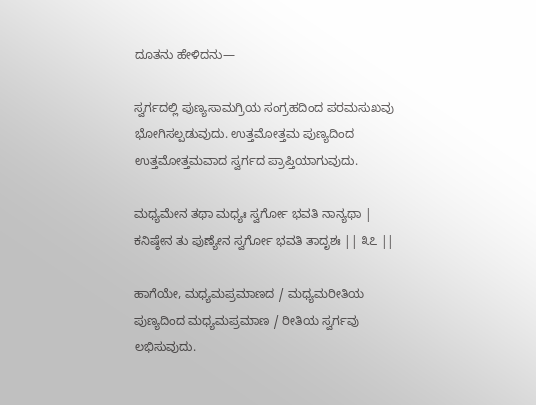ದೂತನು ಹೇಳಿದನು—

ಸ್ವರ್ಗದಲ್ಲಿ ಪುಣ್ಯಸಾಮಗ್ರಿಯ ಸಂಗ್ರಹದಿಂದ ಪರಮಸುಖವು ಭೋಗಿಸಲ್ಪಡುವುದು. ಉತ್ತಮೋತ್ತಮ ಪುಣ್ಯದಿಂದ ಉತ್ತಮೋತ್ತಮವಾದ ಸ್ವರ್ಗದ ಪ್ರಾಪ್ತಿಯಾಗುವುದು.

ಮಧ್ಯಮೇನ ತಥಾ ಮಧ್ಯಃ ಸ್ವರ್ಗೋ ಭವತಿ ನಾನ್ಯಥಾ |
ಕನಿಷ್ಠೇನ ತು ಪುಣ್ಯೇನ ಸ್ವರ್ಗೋ ಭವತಿ ತಾದೃಶಃ || ೩೭ ||

ಹಾಗೆಯೇ, ಮಧ್ಯಮಪ್ರಮಾಣದ / ಮಧ್ಯಮರೀತಿಯ ಪುಣ್ಯದಿಂದ ಮಧ್ಯಮಪ್ರಮಾಣ / ರೀತಿಯ ಸ್ವರ್ಗವು ಲಭಿಸುವುದು.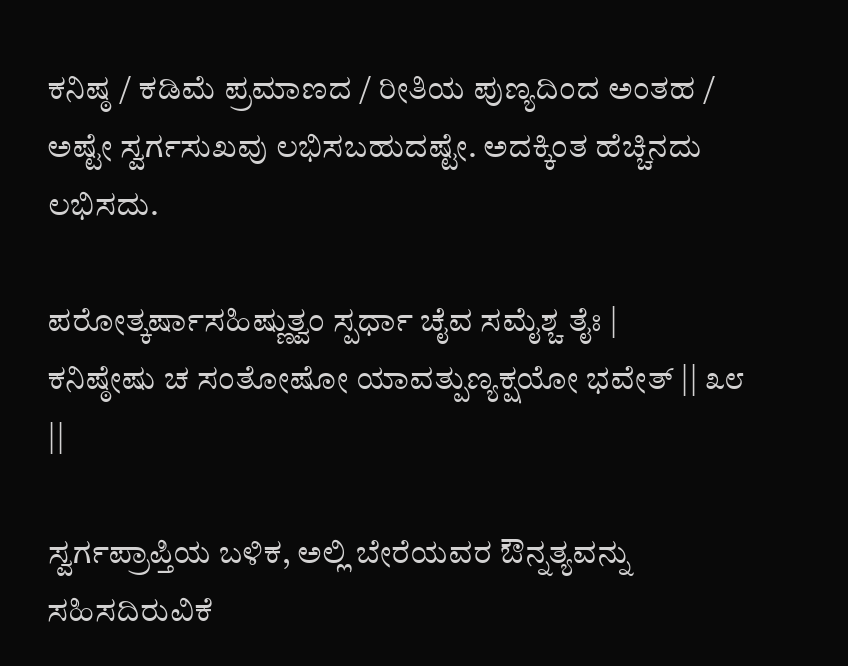ಕನಿಷ್ಠ / ಕಡಿಮೆ ಪ್ರಮಾಣದ / ರೀತಿಯ ಪುಣ್ಯದಿಂದ ಅಂತಹ / ಅಷ್ಟೇ ಸ್ವರ್ಗಸುಖವು ಲಭಿಸಬಹುದಷ್ಟೇ. ಅದಕ್ಕಿಂತ ಹೆಚ್ಚಿನದು ಲಭಿಸದು.

ಪರೋತ್ಕರ್ಷಾಸಹಿಷ್ಣುತ್ವಂ ಸ್ಪರ್ಧಾ ಚೈವ ಸಮೈಶ್ಚ ತೈಃ |
ಕನಿಷ್ಠೇಷು ಚ ಸಂತೋಷೋ ಯಾವತ್ಪುಣ್ಯಕ್ಷಯೋ ಭವೇತ್ || ೩೮ ||

ಸ್ವರ್ಗಪ್ರಾಪ್ತಿಯ ಬಳಿಕ, ಅಲ್ಲಿ ಬೇರೆಯವರ ಔನ್ನತ್ಯವನ್ನು ಸಹಿಸದಿರುವಿಕೆ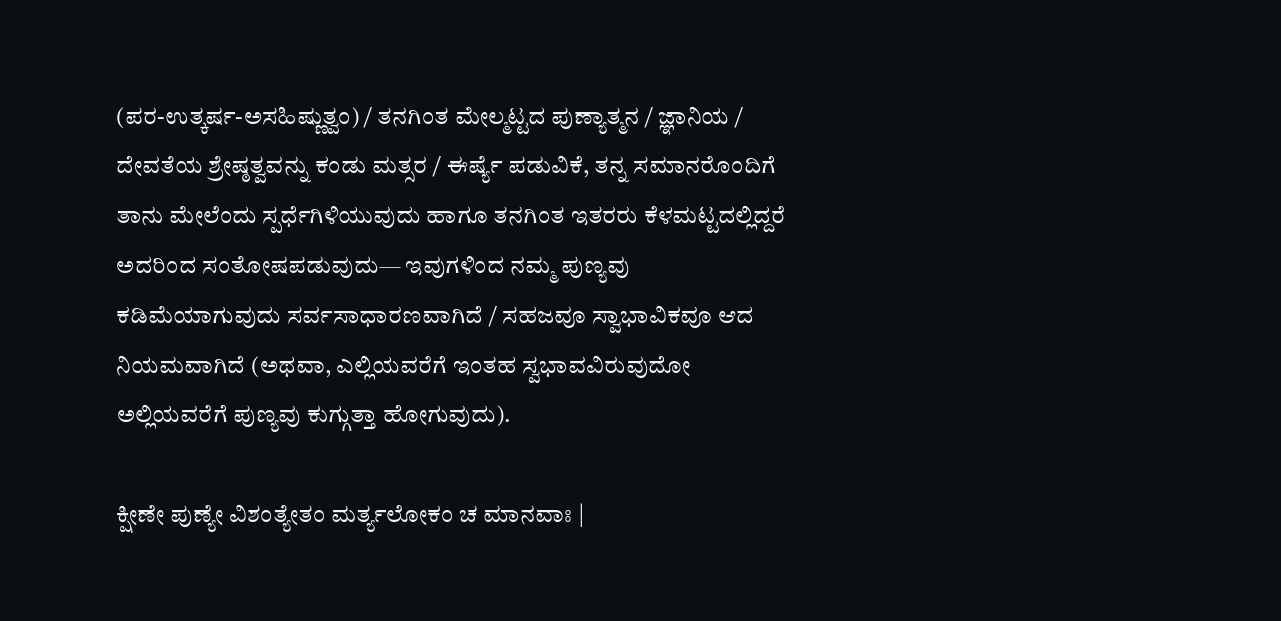(ಪರ-ಉತ್ಕರ್ಷ-ಅಸಹಿಷ್ಣುತ್ವಂ) / ತನಗಿಂತ ಮೇಲ್ಮಟ್ಟದ ಪುಣ್ಯಾತ್ಮನ / ಜ್ಞಾನಿಯ / ದೇವತೆಯ ಶ್ರೇಷ್ಠತ್ವವನ್ನು ಕಂಡು ಮತ್ಸರ / ಈರ್ಷ್ಯೆ ಪಡುವಿಕೆ, ತನ್ನ ಸಮಾನರೊಂದಿಗೆ ತಾನು ಮೇಲೆಂದು ಸ್ಪರ್ಧೆಗಿಳಿಯುವುದು ಹಾಗೂ ತನಗಿಂತ ಇತರರು ಕೆಳಮಟ್ಟದಲ್ಲಿದ್ದರೆ ಅದರಿಂದ ಸಂತೋಷಪಡುವುದು— ಇವುಗಳಿಂದ ನಮ್ಮ ಪುಣ್ಯವು ಕಡಿಮೆಯಾಗುವುದು ಸರ್ವಸಾಧಾರಣವಾಗಿದೆ / ಸಹಜವೂ ಸ್ವಾಭಾವಿಕವೂ ಆದ ನಿಯಮವಾಗಿದೆ (ಅಥವಾ, ಎಲ್ಲಿಯವರೆಗೆ ಇಂತಹ ಸ್ವಭಾವವಿರುವುದೋ ಅಲ್ಲಿಯವರೆಗೆ ಪುಣ್ಯವು ಕುಗ್ಗುತ್ತಾ ಹೋಗುವುದು).

ಕ್ಷೀಣೇ ಪುಣ್ಯೇ ವಿಶಂತ್ಯೇತಂ ಮರ್ತ್ಯಲೋಕಂ ಚ ಮಾನವಾಃ |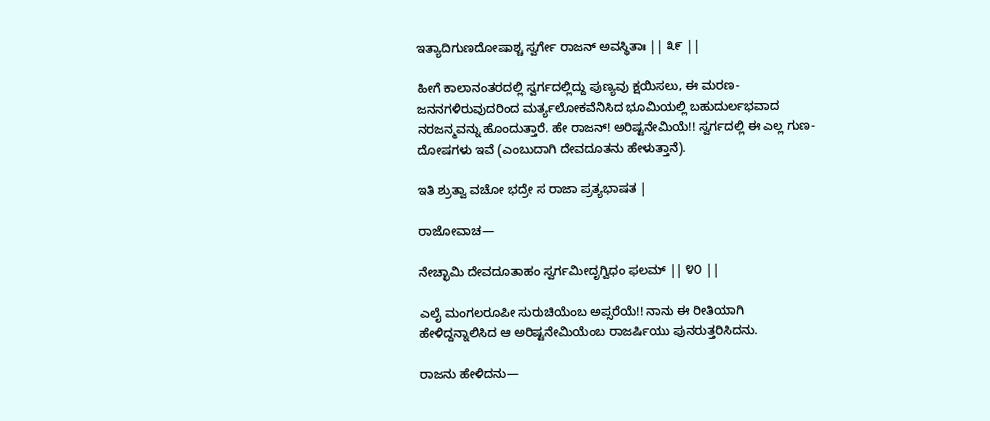ಇತ್ಯಾದಿಗುಣದೋಷಾಶ್ಚ ಸ್ವರ್ಗೇ ರಾಜನ್ ಅವಸ್ಥಿತಾಃ || ೩೯ ||

ಹೀಗೆ ಕಾಲಾನಂತರದಲ್ಲಿ ಸ್ವರ್ಗದಲ್ಲಿದ್ದು ಪುಣ್ಯವು ಕ್ಷಯಿಸಲು, ಈ ಮರಣ-ಜನನಗಳಿರುವುದರಿಂದ ಮರ್ತ್ಯಲೋಕವೆನಿಸಿದ ಭೂಮಿಯಲ್ಲಿ ಬಹುದುರ್ಲಭವಾದ ನರಜನ್ಮವನ್ನು ಹೊಂದುತ್ತಾರೆ. ಹೇ ರಾಜನ್! ಅರಿಷ್ಟನೇಮಿಯೆ!! ಸ್ವರ್ಗದಲ್ಲಿ ಈ ಎಲ್ಲ ಗುಣ-ದೋಷಗಳು ಇವೆ (ಎಂಬುದಾಗಿ ದೇವದೂತನು ಹೇಳುತ್ತಾನೆ).

ಇತಿ ಶ್ರುತ್ವಾ ವಚೋ ಭದ್ರೇ ಸ ರಾಜಾ ಪ್ರತ್ಯಭಾಷತ |

ರಾಜೋವಾಚ—

ನೇಚ್ಛಾಮಿ ದೇವದೂತಾಹಂ ಸ್ವರ್ಗಮೀದೃಗ್ವಿಧಂ ಫಲಮ್ || ೪೦ ||

ಎಲೈ ಮಂಗಲರೂಪೀ ಸುರುಚಿಯೆಂಬ ಅಪ್ಸರೆಯೆ!! ನಾನು ಈ ರೀತಿಯಾಗಿ ಹೇಳಿದ್ದನ್ನಾಲಿಸಿದ ಆ ಅರಿಷ್ಟನೇಮಿಯೆಂಬ ರಾಜರ್ಷಿಯು ಪುನರುತ್ತರಿಸಿದನು.

ರಾಜನು ಹೇಳಿದನು—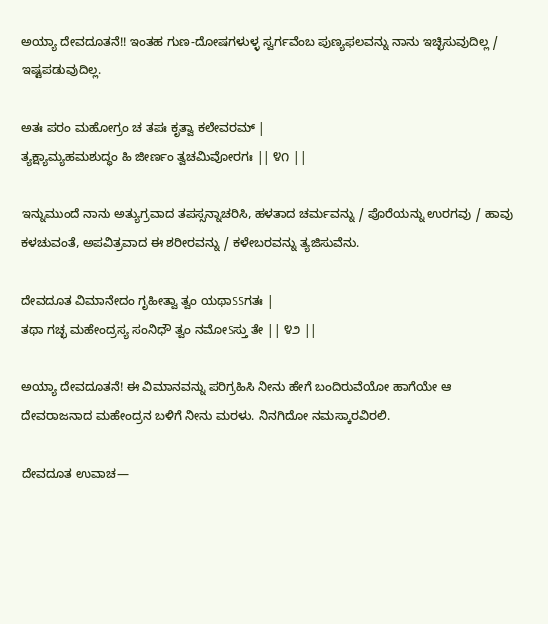ಅಯ್ಯಾ ದೇವದೂತನೆ!! ಇಂತಹ ಗುಣ-ದೋಷಗಳುಳ್ಳ ಸ್ವರ್ಗವೆಂಬ ಪುಣ್ಯಫಲವನ್ನು ನಾನು ಇಚ್ಛಿಸುವುದಿಲ್ಲ / ಇಷ್ಟಪಡುವುದಿಲ್ಲ.

ಅತಃ ಪರಂ ಮಹೋಗ್ರಂ ಚ ತಪಃ ಕೃತ್ವಾ ಕಲೇವರಮ್ |
ತ್ಯಕ್ಷ್ಯಾಮ್ಯಹಮಶುದ್ಧಂ ಹಿ ಜೀರ್ಣಂ ತ್ವಚಮಿವೋರಗಃ || ೪೧ ||

ಇನ್ನುಮುಂದೆ ನಾನು ಅತ್ಯುಗ್ರವಾದ ತಪಸ್ಸನ್ನಾಚರಿಸಿ, ಹಳತಾದ ಚರ್ಮವನ್ನು / ಪೊರೆಯನ್ನು ಉರಗವು / ಹಾವು ಕಳಚುವಂತೆ, ಅಪವಿತ್ರವಾದ ಈ ಶರೀರವನ್ನು / ಕಳೇಬರವನ್ನು ತ್ಯಜಿಸುವೆನು.

ದೇವದೂತ ವಿಮಾನೇದಂ ಗೃಹೀತ್ವಾ ತ್ವಂ ಯಥಾऽऽಗತಃ |
ತಥಾ ಗಚ್ಛ ಮಹೇಂದ್ರಸ್ಯ ಸಂನಿಧೌ ತ್ವಂ ನಮೋऽಸ್ತು ತೇ || ೪೨ ||

ಅಯ್ಯಾ ದೇವದೂತನೆ! ಈ ವಿಮಾನವನ್ನು ಪರಿಗ್ರಹಿಸಿ ನೀನು ಹೇಗೆ ಬಂದಿರುವೆಯೋ ಹಾಗೆಯೇ ಆ ದೇವರಾಜನಾದ ಮಹೇಂದ್ರನ ಬಳಿಗೆ ನೀನು ಮರಳು. ನಿನಗಿದೋ ನಮಸ್ಕಾರವಿರಲಿ.

ದೇವದೂತ ಉವಾಚ—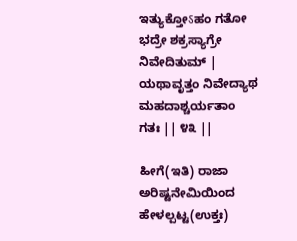ಇತ್ಯುಕ್ತೋऽಹಂ ಗತೋ ಭದ್ರೇ ಶಕ್ರಸ್ಯಾಗ್ರೇ ನಿವೇದಿತುಮ್ |
ಯಥಾವೃತ್ತಂ ನಿವೇದ್ಯಾಥ ಮಹದಾಶ್ಚರ್ಯತಾಂ ಗತಃ || ೪೩ ||

ಹೀಗೆ(ಇತಿ) ರಾಜಾ ಅರಿಷ್ಟನೇಮಿಯಿಂದ ಹೇಳಲ್ಪಟ್ಟ(ಉಕ್ತಃ)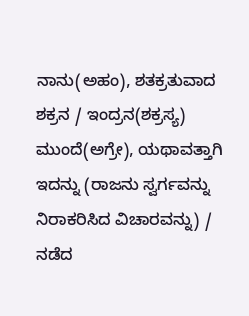ನಾನು(ಅಹಂ), ಶತಕ್ರತುವಾದ ಶಕ್ರನ / ಇಂದ್ರನ(ಶಕ್ರಸ್ಯ) ಮುಂದೆ(ಅಗ್ರೇ), ಯಥಾವತ್ತಾಗಿ ಇದನ್ನು (ರಾಜನು ಸ್ವರ್ಗವನ್ನು ನಿರಾಕರಿಸಿದ ವಿಚಾರವನ್ನು) / ನಡೆದ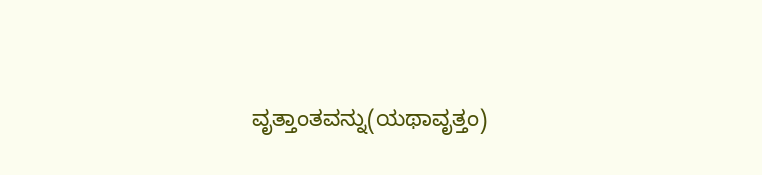ವೃತ್ತಾಂತವನ್ನು(ಯಥಾವೃತ್ತಂ)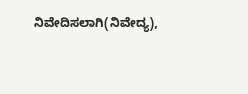ನಿವೇದಿಸಲಾಗಿ(ನಿವೇದ್ಯ),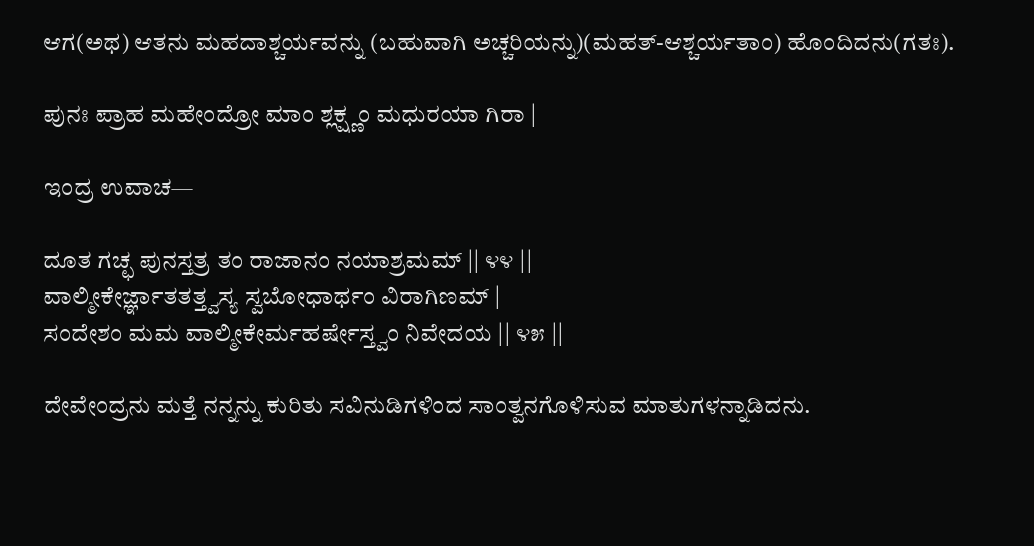ಆಗ(ಅಥ) ಆತನು ಮಹದಾಶ್ಚರ್ಯವನ್ನು (ಬಹುವಾಗಿ ಅಚ್ಚರಿಯನ್ನು)(ಮಹತ್-ಆಶ್ಚರ್ಯತಾಂ) ಹೊಂದಿದನು(ಗತಃ).

ಪುನಃ ಪ್ರಾಹ ಮಹೇಂದ್ರೋ ಮಾಂ ಶ್ಲಕ್ಷ್ಣಂ ಮಧುರಯಾ ಗಿರಾ |

ಇಂದ್ರ ಉವಾಚ—

ದೂತ ಗಚ್ಛ ಪುನಸ್ತತ್ರ ತಂ ರಾಜಾನಂ ನಯಾಶ್ರಮಮ್ || ೪೪ ||
ವಾಲ್ಮೀಕೇರ್ಜ್ಞಾತತತ್ತ್ವಸ್ಯ ಸ್ವಬೋಧಾರ್ಥಂ ವಿರಾಗಿಣಮ್ |
ಸಂದೇಶಂ ಮಮ ವಾಲ್ಮೀಕೇರ್ಮಹರ್ಷೇಸ್ತ್ವಂ ನಿವೇದಯ || ೪೫ ||

ದೇವೇಂದ್ರನು ಮತ್ತೆ ನನ್ನನ್ನು ಕುರಿತು ಸವಿನುಡಿಗಳಿಂದ ಸಾಂತ್ವನಗೊಳಿಸುವ ಮಾತುಗಳನ್ನಾಡಿದನು.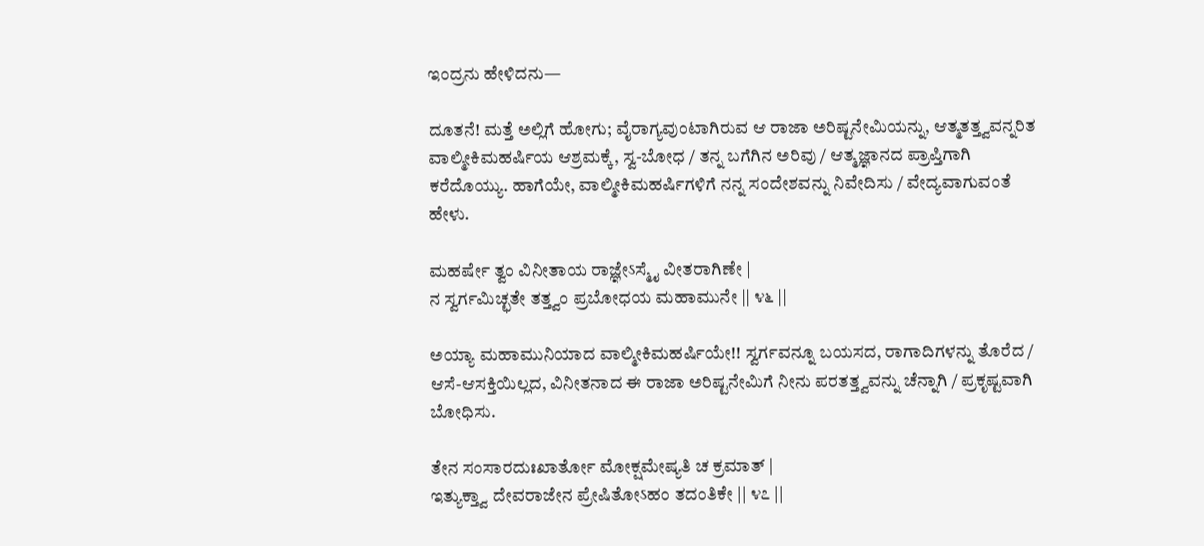ಇಂದ್ರನು ಹೇಳಿದನು—

ದೂತನೆ! ಮತ್ತೆ ಅಲ್ಲಿಗೆ ಹೋಗು; ವೈರಾಗ್ಯವುಂಟಾಗಿರುವ ಆ ರಾಜಾ ಅರಿಷ್ಟನೇಮಿಯನ್ನು, ಆತ್ಮತತ್ತ್ವವನ್ನರಿತ ವಾಲ್ಮೀಕಿಮಹರ್ಷಿಯ ಆಶ್ರಮಕ್ಕೆ, ಸ್ವ-ಬೋಧ / ತನ್ನ ಬಗೆಗಿನ ಅರಿವು / ಆತ್ಮಜ್ಞಾನದ ಪ್ರಾಪ್ತಿಗಾಗಿ ಕರೆದೊಯ್ಯು. ಹಾಗೆಯೇ, ವಾಲ್ಮೀಕಿಮಹರ್ಷಿಗಳಿಗೆ ನನ್ನ ಸಂದೇಶವನ್ನು ನಿವೇದಿಸು / ವೇದ್ಯವಾಗುವಂತೆ ಹೇಳು.

ಮಹರ್ಷೇ ತ್ವಂ ವಿನೀತಾಯ ರಾಜ್ಞೇऽಸ್ಮೈ ವೀತರಾಗಿಣೇ |
ನ ಸ್ವರ್ಗಮಿಚ್ಛತೇ ತತ್ತ್ವಂ ಪ್ರಬೋಧಯ ಮಹಾಮುನೇ || ೪೬ ||

ಅಯ್ಯಾ ಮಹಾಮುನಿಯಾದ ವಾಲ್ಮೀಕಿಮಹರ್ಷಿಯೇ!! ಸ್ವರ್ಗವನ್ನೂ ಬಯಸದ, ರಾಗಾದಿಗಳನ್ನು ತೊರೆದ / ಆಸೆ-ಆಸಕ್ತಿಯಿಲ್ಲದ, ವಿನೀತನಾದ ಈ ರಾಜಾ ಅರಿಷ್ಟನೇಮಿಗೆ ನೀನು ಪರತತ್ತ್ವವನ್ನು ಚೆನ್ನಾಗಿ / ಪ್ರಕೃಷ್ಟವಾಗಿ ಬೋಧಿಸು.

ತೇನ ಸಂಸಾರದುಃಖಾರ್ತೋ ಮೋಕ್ಷಮೇಷ್ಯತಿ ಚ ಕ್ರಮಾತ್ |
ಇತ್ಯುಕ್ತ್ವಾ ದೇವರಾಜೇನ ಪ್ರೇಷಿತೋऽಹಂ ತದಂತಿಕೇ || ೪೭ ||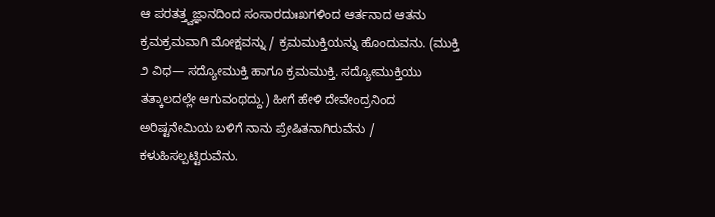ಆ ಪರತತ್ತ್ವಜ್ಞಾನದಿಂದ ಸಂಸಾರದುಃಖಗಳಿಂದ ಆರ್ತನಾದ ಆತನು ಕ್ರಮಕ್ರಮವಾಗಿ ಮೋಕ್ಷವನ್ನು / ಕ್ರಮಮುಕ್ತಿಯನ್ನು ಹೊಂದುವನು. (ಮುಕ್ತಿ ೨ ವಿಧ— ಸದ್ಯೋಮುಕ್ತಿ ಹಾಗೂ ಕ್ರಮಮುಕ್ತಿ. ಸದ್ಯೋಮುಕ್ತಿಯು ತತ್ಕಾಲದಲ್ಲೇ ಆಗುವಂಥದ್ದು.) ಹೀಗೆ ಹೇಳಿ ದೇವೇಂದ್ರನಿಂದ ಅರಿಷ್ಟನೇಮಿಯ ಬಳಿಗೆ ನಾನು ಪ್ರೇಷಿತನಾಗಿರುವೆನು / ಕಳುಹಿಸಲ್ಪಟ್ಟಿರುವೆನು.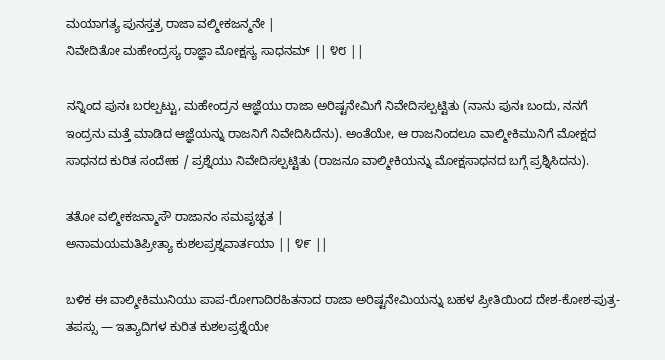ಮಯಾಗತ್ಯ ಪುನಸ್ತತ್ರ ರಾಜಾ ವಲ್ಮೀಕಜನ್ಮನೇ |
ನಿವೇದಿತೋ ಮಹೇಂದ್ರಸ್ಯ ರಾಜ್ಞಾ ಮೋಕ್ಷಸ್ಯ ಸಾಧನಮ್ || ೪೮ ||

ನನ್ನಿಂದ ಪುನಃ ಬರಲ್ಪಟ್ಟು, ಮಹೇಂದ್ರನ ಆಜ್ಞೆಯು ರಾಜಾ ಅರಿಷ್ಟನೇಮಿಗೆ ನಿವೇದಿಸಲ್ಪಟ್ಟಿತು (ನಾನು ಪುನಃ ಬಂದು, ನನಗೆ ಇಂದ್ರನು ಮತ್ತೆ ಮಾಡಿದ ಆಜ್ಞೆಯನ್ನು ರಾಜನಿಗೆ ನಿವೇದಿಸಿದೆನು). ಅಂತೆಯೇ, ಆ ರಾಜನಿಂದಲೂ ವಾಲ್ಮೀಕಿಮುನಿಗೆ ಮೋಕ್ಷದ ಸಾಧನದ ಕುರಿತ ಸಂದೇಹ / ಪ್ರಶ್ನೆಯು ನಿವೇದಿಸಲ್ಪಟ್ಟಿತು (ರಾಜನೂ ವಾಲ್ಮೀಕಿಯನ್ನು ಮೋಕ್ಷಸಾಧನದ ಬಗ್ಗೆ ಪ್ರಶ್ನಿಸಿದನು).

ತತೋ ವಲ್ಮೀಕಜನ್ಮಾಸೌ ರಾಜಾನಂ ಸಮಪೃಚ್ಛತ |
ಅನಾಮಯಮತಿಪ್ರೀತ್ಯಾ ಕುಶಲಪ್ರಶ್ನವಾರ್ತಯಾ || ೪೯ ||

ಬಳಿಕ ಈ ವಾಲ್ಮೀಕಿಮುನಿಯು ಪಾಪ-ರೋಗಾದಿರಹಿತನಾದ ರಾಜಾ ಅರಿಷ್ಟನೇಮಿಯನ್ನು ಬಹಳ ಪ್ರೀತಿಯಿಂದ ದೇಶ-ಕೋಶ-ಪುತ್ರ-ತಪಸ್ಸು — ಇತ್ಯಾದಿಗಳ ಕುರಿತ ಕುಶಲಪ್ರಶ್ನೆಯೇ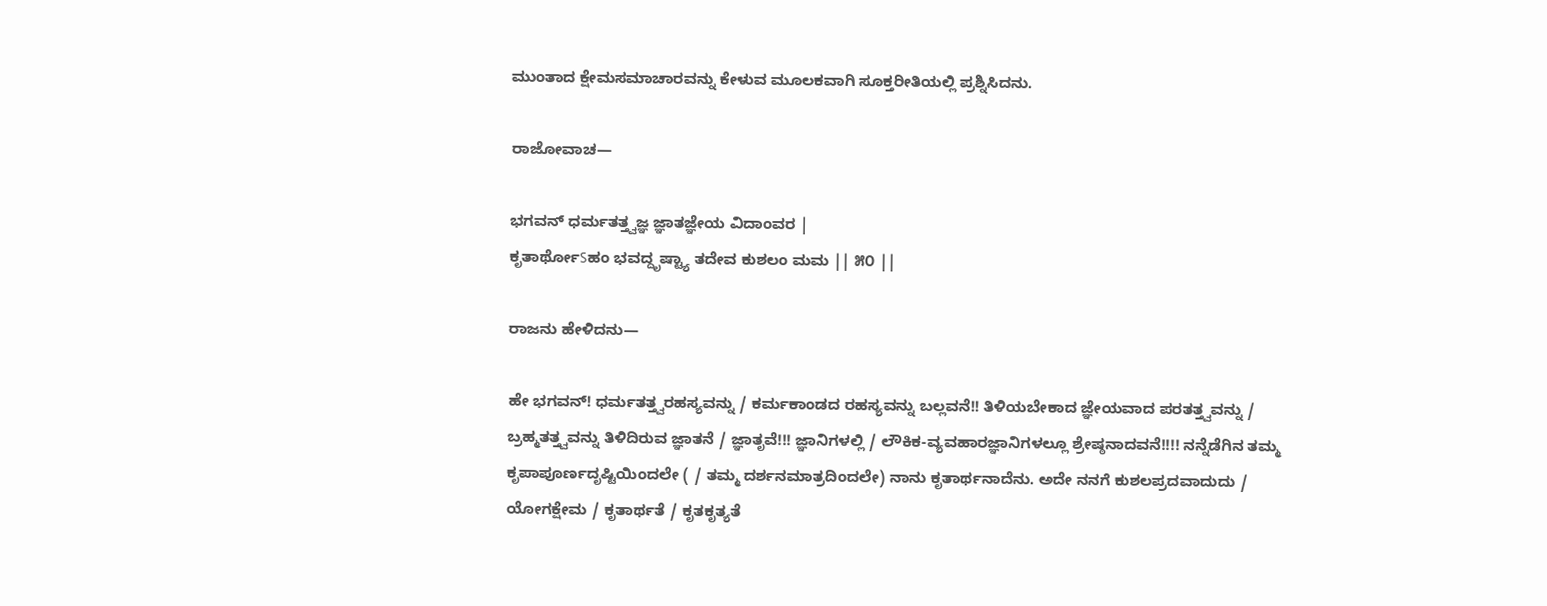ಮುಂತಾದ ಕ್ಷೇಮಸಮಾಚಾರವನ್ನು ಕೇಳುವ ಮೂಲಕವಾಗಿ ಸೂಕ್ತರೀತಿಯಲ್ಲಿ ಪ್ರಶ್ನಿಸಿದನು.

ರಾಜೋವಾಚ—

ಭಗವನ್ ಧರ್ಮತತ್ತ್ವಜ್ಞ ಜ್ಞಾತಜ್ಞೇಯ ವಿದಾಂವರ |
ಕೃತಾರ್ಥೋऽಹಂ ಭವದ್ದೃಷ್ಟ್ಯಾ ತದೇವ ಕುಶಲಂ ಮಮ || ೫೦ ||

ರಾಜನು ಹೇಳಿದನು—

ಹೇ ಭಗವನ್! ಧರ್ಮತತ್ತ್ವರಹಸ್ಯವನ್ನು / ಕರ್ಮಕಾಂಡದ ರಹಸ್ಯವನ್ನು ಬಲ್ಲವನೆ!! ತಿಳಿಯಬೇಕಾದ ಜ್ಞೇಯವಾದ ಪರತತ್ತ್ವವನ್ನು / ಬ್ರಹ್ಮತತ್ತ್ವವನ್ನು ತಿಳಿದಿರುವ ಜ್ಞಾತನೆ / ಜ್ಞಾತೃವೆ!!! ಜ್ಞಾನಿಗಳಲ್ಲಿ / ಲೌಕಿಕ-ವ್ಯವಹಾರಜ್ಞಾನಿಗಳಲ್ಲೂ ಶ್ರೇಷ್ಠನಾದವನೆ!!!! ನನ್ನೆಡೆಗಿನ ತಮ್ಮ ಕೃಪಾಪೂರ್ಣದೃಷ್ಟಿಯಿಂದಲೇ ( / ತಮ್ಮ ದರ್ಶನಮಾತ್ರದಿಂದಲೇ) ನಾನು ಕೃತಾರ್ಥನಾದೆನು. ಅದೇ ನನಗೆ ಕುಶಲಪ್ರದವಾದುದು / ಯೋಗಕ್ಷೇಮ / ಕೃತಾರ್ಥತೆ / ಕೃತಕೃತ್ಯತೆ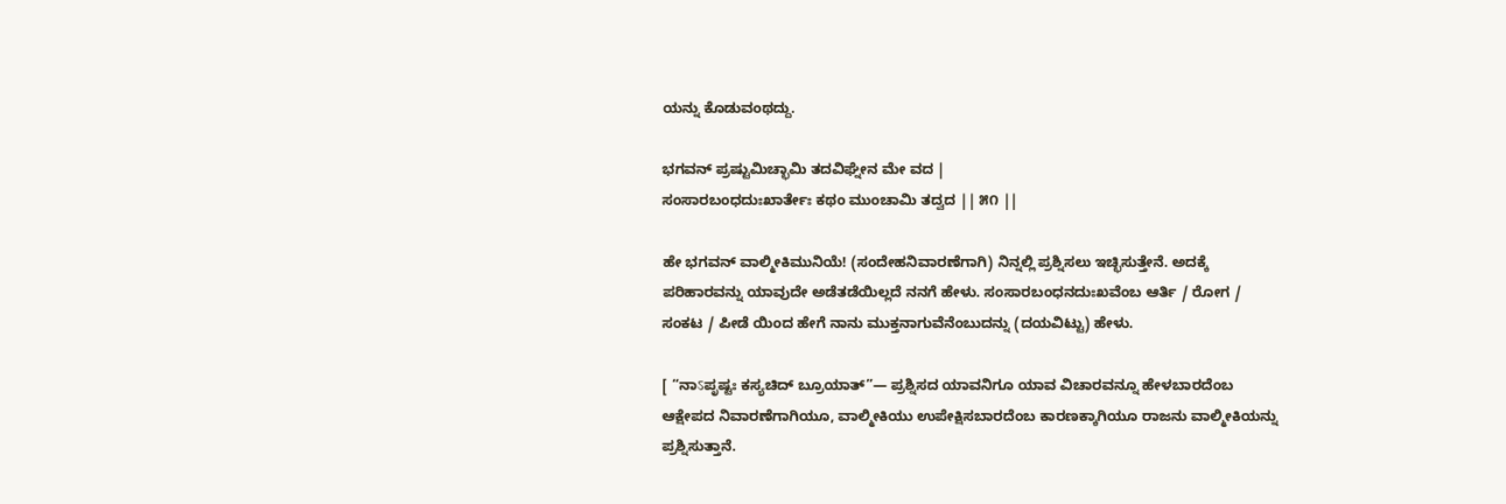ಯನ್ನು ಕೊಡುವಂಥದ್ದು.

ಭಗವನ್ ಪ್ರಷ್ಟುಮಿಚ್ಛಾಮಿ ತದವಿಘ್ನೇನ ಮೇ ವದ |
ಸಂಸಾರಬಂಧದುಃಖಾರ್ತೇಃ ಕಥಂ ಮುಂಚಾಮಿ ತದ್ವದ || ೫೧ ||

ಹೇ ಭಗವನ್ ವಾಲ್ಮೀಕಿಮುನಿಯೆ! (ಸಂದೇಹನಿವಾರಣೆಗಾಗಿ) ನಿನ್ನಲ್ಲಿ ಪ್ರಶ್ನಿಸಲು ಇಚ್ಛಿಸುತ್ತೇನೆ. ಅದಕ್ಕೆ ಪರಿಹಾರವನ್ನು ಯಾವುದೇ ಅಡೆತಡೆಯಿಲ್ಲದೆ ನನಗೆ ಹೇಳು. ಸಂಸಾರಬಂಧನದುಃಖವೆಂಬ ಆರ್ತಿ / ರೋಗ / ಸಂಕಟ / ಪೀಡೆ ಯಿಂದ ಹೇಗೆ ನಾನು ಮುಕ್ತನಾಗುವೆನೆಂಬುದನ್ನು (ದಯವಿಟ್ಟು) ಹೇಳು.

[ “ನಾऽಪೃಷ್ಟಃ ಕಸ್ಯಚಿದ್ ಬ್ರೂಯಾತ್”— ಪ್ರಶ್ನಿಸದ ಯಾವನಿಗೂ ಯಾವ ವಿಚಾರವನ್ನೂ ಹೇಳಬಾರದೆಂಬ ಆಕ್ಷೇಪದ ನಿವಾರಣೆಗಾಗಿಯೂ, ವಾಲ್ಮೀಕಿಯು ಉಪೇಕ್ಷಿಸಬಾರದೆಂಬ ಕಾರಣಕ್ಕಾಗಿಯೂ ರಾಜನು ವಾಲ್ಮೀಕಿಯನ್ನು ಪ್ರಶ್ನಿಸುತ್ತಾನೆ.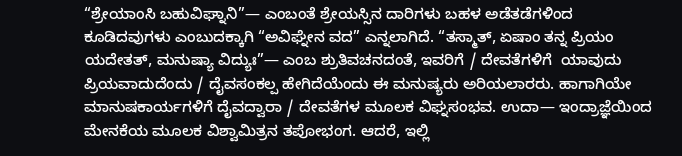“ಶ್ರೇಯಾಂಸಿ ಬಹುವಿಘ್ನಾನಿ”— ಎಂಬಂತೆ ಶ್ರೇಯಸ್ಸಿನ ದಾರಿಗಳು ಬಹಳ ಅಡೆತಡೆಗಳಿಂದ ಕೂಡಿದವುಗಳು ಎಂಬುದಕ್ಕಾಗಿ “ಅವಿಘ್ನೇನ ವದ” ಎನ್ನಲಾಗಿದೆ. “ತಸ್ಮಾತ್, ಏಷಾಂ ತನ್ನ ಪ್ರಿಯಂ ಯದೇತತ್, ಮನುಷ್ಯಾ ವಿದ್ಯುಃ”— ಎಂಬ ಶ್ರುತಿವಚನದಂತೆ, ಇವರಿಗೆ / ದೇವತೆಗಳಿಗೆ  ಯಾವುದು ಪ್ರಿಯವಾದುದೆಂದು / ದೈವಸಂಕಲ್ಪ ಹೇಗಿದೆಯೆಂದು ಈ ಮನುಷ್ಯರು ಅರಿಯಲಾರರು. ಹಾಗಾಗಿಯೇ ಮಾನುಷಕಾರ್ಯಗಳಿಗೆ ದೈವದ್ವಾರಾ / ದೇವತೆಗಳ ಮೂಲಕ ವಿಘ್ನಸಂಭವ. ಉದಾ— ಇಂದ್ರಾಜ್ಞೆಯಿಂದ ಮೇನಕೆಯ ಮೂಲಕ ವಿಶ್ವಾಮಿತ್ರನ ತಪೋಭಂಗ. ಆದರೆ, ಇಲ್ಲಿ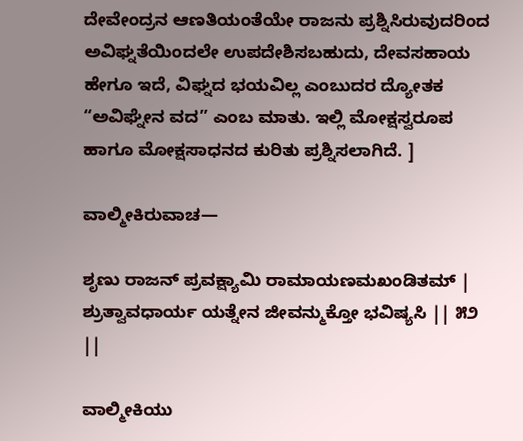ದೇವೇಂದ್ರನ ಆಣತಿಯಂತೆಯೇ ರಾಜನು ಪ್ರಶ್ನಿಸಿರುವುದರಿಂದ ಅವಿಘ್ನತೆಯಿಂದಲೇ ಉಪದೇಶಿಸಬಹುದು, ದೇವಸಹಾಯ ಹೇಗೂ ಇದೆ, ವಿಘ್ನದ ಭಯವಿಲ್ಲ ಎಂಬುದರ ದ್ಯೋತಕ “ಅವಿಘ್ನೇನ ವದ” ಎಂಬ ಮಾತು. ಇಲ್ಲಿ ಮೋಕ್ಷಸ್ವರೂಪ ಹಾಗೂ ಮೋಕ್ಷಸಾಧನದ ಕುರಿತು ಪ್ರಶ್ನಿಸಲಾಗಿದೆ. ]

ವಾಲ್ಮೀಕಿರುವಾಚ—

ಶೃಣು ರಾಜನ್ ಪ್ರವಕ್ಷ್ಯಾಮಿ ರಾಮಾಯಣಮಖಂಡಿತಮ್ |
ಶ್ರುತ್ವಾವಧಾರ್ಯ ಯತ್ನೇನ ಜೀವನ್ಮುಕ್ತೋ ಭವಿಷ್ಯಸಿ || ೫೨ ||

ವಾಲ್ಮೀಕಿಯು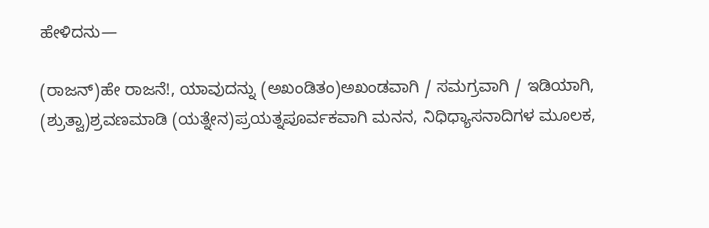ಹೇಳಿದನು—

(ರಾಜನ್)ಹೇ ರಾಜನೆ!, ಯಾವುದನ್ನು (ಅಖಂಡಿತಂ)ಅಖಂಡವಾಗಿ / ಸಮಗ್ರವಾಗಿ / ಇಡಿಯಾಗಿ, (ಶ್ರುತ್ವಾ)ಶ್ರವಣಮಾಡಿ (ಯತ್ನೇನ)ಪ್ರಯತ್ನಪೂರ್ವಕವಾಗಿ ಮನನ, ನಿಧಿಧ್ಯಾಸನಾದಿಗಳ ಮೂಲಕ,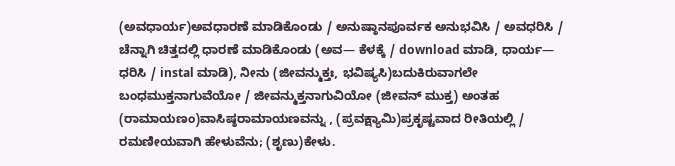(ಅವಧಾರ್ಯ)ಅವಧಾರಣೆ ಮಾಡಿಕೊಂಡು / ಅನುಷ್ಠಾನಪೂರ್ವಕ ಅನುಭವಿಸಿ / ಅವಧರಿಸಿ / ಚೆನ್ನಾಗಿ ಚಿತ್ತದಲ್ಲಿ ಧಾರಣೆ ಮಾಡಿಕೊಂಡು (ಅವ— ಕೆಳಕ್ಕೆ / download ಮಾಡಿ, ಧಾರ್ಯ— ಧರಿಸಿ / instal ಮಾಡಿ), ನೀನು (ಜೀವನ್ಮುಕ್ತಃ, ಭವಿಷ್ಯಸಿ)ಬದುಕಿರುವಾಗಲೇ ಬಂಧಮುಕ್ತನಾಗುವೆಯೋ / ಜೀವನ್ಮುಕ್ತನಾಗುವಿಯೋ (ಜೀವನ್ ಮುಕ್ತ) ಅಂತಹ (ರಾಮಾಯಣಂ)ವಾಸಿಷ್ಠರಾಮಾಯಣವನ್ನು , (ಪ್ರವಕ್ಷ್ಯಾಮಿ)ಪ್ರಕೃಷ್ಟವಾದ ರೀತಿಯಲ್ಲಿ / ರಮಣೀಯವಾಗಿ ಹೇಳುವೆನು; (ಶೃಣು)ಕೇಳು.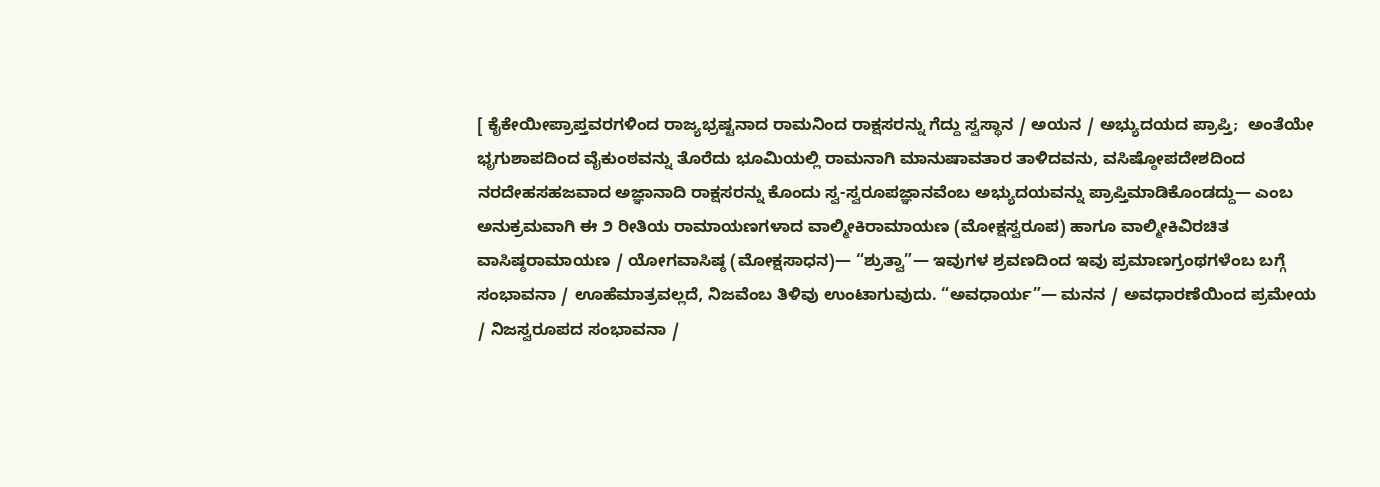[ ಕೈಕೇಯೀಪ್ರಾಪ್ತವರಗಳಿಂದ ರಾಜ್ಯಭ್ರಷ್ಟನಾದ ರಾಮನಿಂದ ರಾಕ್ಷಸರನ್ನು ಗೆದ್ದು ಸ್ವಸ್ಥಾನ / ಅಯನ / ಅಭ್ಯುದಯದ ಪ್ರಾಪ್ತಿ;  ಅಂತೆಯೇ ಭೃಗುಶಾಪದಿಂದ ವೈಕುಂಠವನ್ನು ತೊರೆದು ಭೂಮಿಯಲ್ಲಿ ರಾಮನಾಗಿ ಮಾನುಷಾವತಾರ ತಾಳಿದವನು, ವಸಿಷ್ಠೋಪದೇಶದಿಂದ ನರದೇಹಸಹಜವಾದ ಅಜ್ಞಾನಾದಿ ರಾಕ್ಷಸರನ್ನು ಕೊಂದು ಸ್ವ-ಸ್ವರೂಪಜ್ಞಾನವೆಂಬ ಅಭ್ಯುದಯವನ್ನು ಪ್ರಾಪ್ತಿಮಾಡಿಕೊಂಡದ್ದು— ಎಂಬ ಅನುಕ್ರಮವಾಗಿ ಈ ೨ ರೀತಿಯ ರಾಮಾಯಣಗಳಾದ ವಾಲ್ಮೀಕಿರಾಮಾಯಣ (ಮೋಕ್ಷಸ್ವರೂಪ) ಹಾಗೂ ವಾಲ್ಮೀಕಿವಿರಚಿತ ವಾಸಿಷ್ಠರಾಮಾಯಣ / ಯೋಗವಾಸಿಷ್ಠ (ಮೋಕ್ಷಸಾಧನ)— “ಶ್ರುತ್ವಾ”— ಇವುಗಳ ಶ್ರವಣದಿಂದ ಇವು ಪ್ರಮಾಣಗ್ರಂಥಗಳೆಂಬ ಬಗ್ಗೆ ಸಂಭಾವನಾ / ಊಹೆಮಾತ್ರವಲ್ಲದೆ, ನಿಜವೆಂಬ ತಿಳಿವು ಉಂಟಾಗುವುದು. “ಅವಧಾರ್ಯ”— ಮನನ / ಅವಧಾರಣೆಯಿಂದ ಪ್ರಮೇಯ / ನಿಜಸ್ವರೂಪದ ಸಂಭಾವನಾ /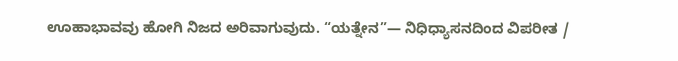ಊಹಾಭಾವವು ಹೋಗಿ ನಿಜದ ಅರಿವಾಗುವುದು. “ಯತ್ನೇನ”— ನಿಧಿಧ್ಯಾಸನದಿಂದ ವಿಪರೀತ /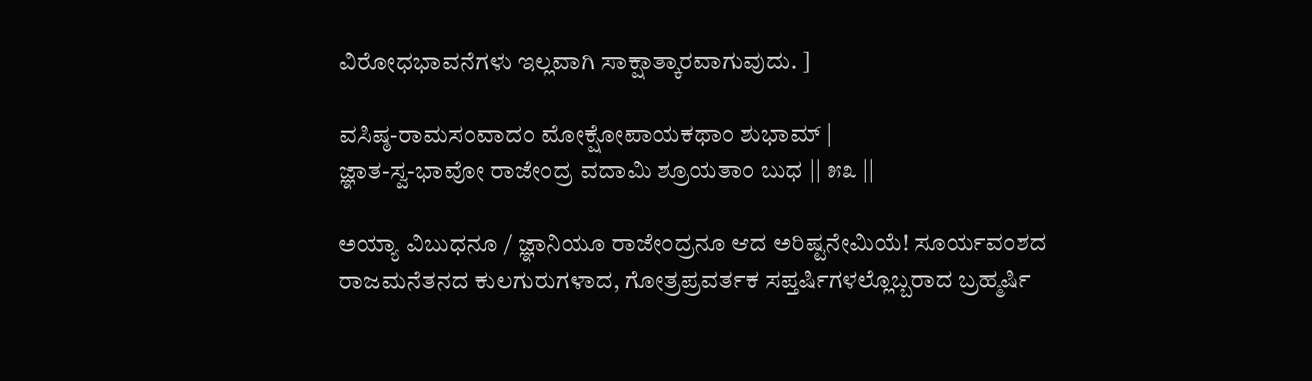ವಿರೋಧಭಾವನೆಗಳು ಇಲ್ಲವಾಗಿ ಸಾಕ್ಷಾತ್ಕಾರವಾಗುವುದು. ]

ವಸಿಷ್ಠ-ರಾಮಸಂವಾದಂ ಮೋಕ್ಷೋಪಾಯಕಥಾಂ ಶುಭಾಮ್ |
ಜ್ಞಾತ-ಸ್ವ-ಭಾವೋ ರಾಜೇಂದ್ರ ವದಾಮಿ ಶ್ರೂಯತಾಂ ಬುಧ || ೫೩ ||

ಅಯ್ಯಾ ವಿಬುಧನೂ / ಜ್ಞಾನಿಯೂ ರಾಜೇಂದ್ರನೂ ಆದ ಅರಿಷ್ಟನೇಮಿಯೆ! ಸೂರ್ಯವಂಶದ ರಾಜಮನೆತನದ ಕುಲಗುರುಗಳಾದ, ಗೋತ್ರಪ್ರವರ್ತಕ ಸಪ್ತರ್ಷಿಗಳಲ್ಲೊಬ್ಬರಾದ ಬ್ರಹ್ಮರ್ಷಿ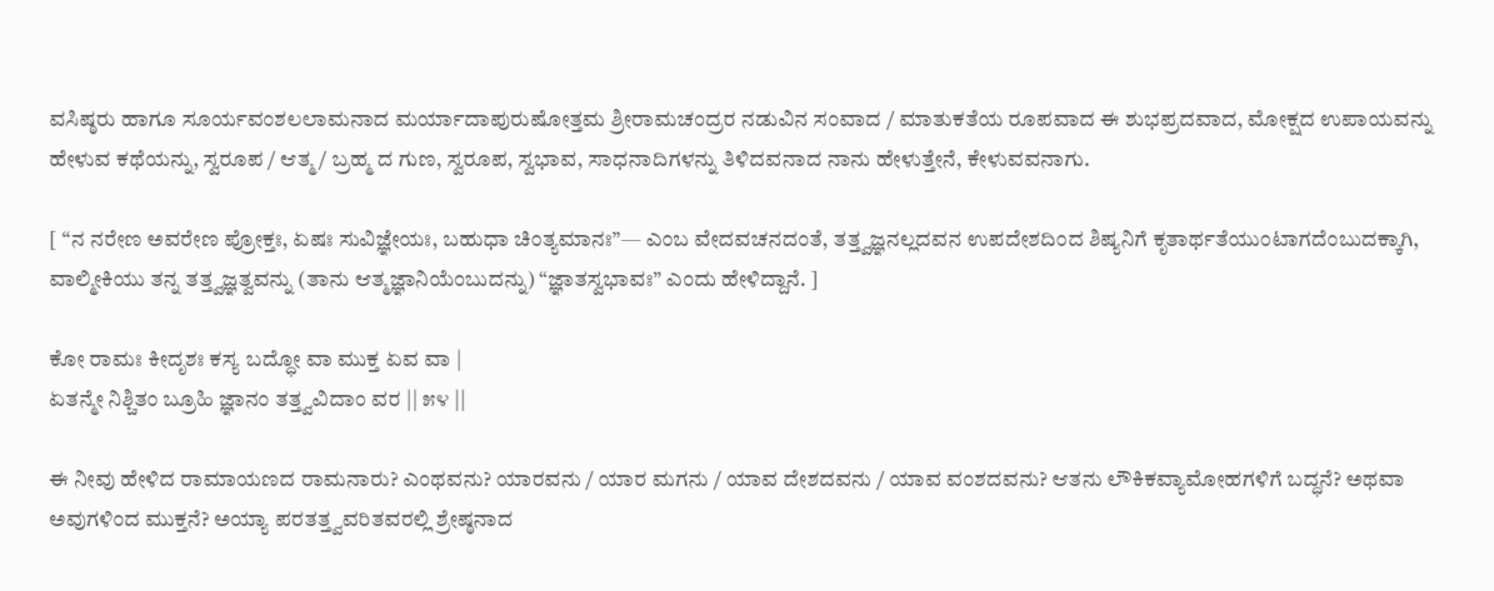ವಸಿಷ್ಠರು ಹಾಗೂ ಸೂರ್ಯವಂಶಲಲಾಮನಾದ ಮರ್ಯಾದಾಪುರುಷೋತ್ತಮ ಶ್ರೀರಾಮಚಂದ್ರರ ನಡುವಿನ ಸಂವಾದ / ಮಾತುಕತೆಯ ರೂಪವಾದ ಈ ಶುಭಪ್ರದವಾದ, ಮೋಕ್ಷದ ಉಪಾಯವನ್ನು ಹೇಳುವ ಕಥೆಯನ್ನು, ಸ್ವರೂಪ / ಆತ್ಮ / ಬ್ರಹ್ಮ ದ ಗುಣ, ಸ್ವರೂಪ, ಸ್ವಭಾವ, ಸಾಧನಾದಿಗಳನ್ನು ತಿಳಿದವನಾದ ನಾನು ಹೇಳುತ್ತೇನೆ, ಕೇಳುವವನಾಗು.

[ “ನ ನರೇಣ ಅವರೇಣ ಪ್ರೋಕ್ತಃ, ಏಷಃ ಸುವಿಜ್ಞೇಯಃ, ಬಹುಧಾ ಚಿಂತ್ಯಮಾನಃ”— ಎಂಬ ವೇದವಚನದಂತೆ, ತತ್ತ್ವಜ್ಞನಲ್ಲದವನ ಉಪದೇಶದಿಂದ ಶಿಷ್ಯನಿಗೆ ಕೃತಾರ್ಥತೆಯುಂಟಾಗದೆಂಬುದಕ್ಕಾಗಿ, ವಾಲ್ಮೀಕಿಯು ತನ್ನ ತತ್ತ್ವಜ್ಞತ್ವವನ್ನು (ತಾನು ಆತ್ಮಜ್ಞಾನಿಯೆಂಬುದನ್ನು) “ಜ್ಞಾತಸ್ವಭಾವಃ” ಎಂದು ಹೇಳಿದ್ದಾನೆ. ]

ಕೋ ರಾಮಃ ಕೀದೃಶಃ ಕಸ್ಯ ಬದ್ಧೋ ವಾ ಮುಕ್ತ ಏವ ವಾ |
ಏತನ್ಮೇ ನಿಶ್ಚಿತಂ ಬ್ರೂಹಿ ಜ್ಞಾನಂ ತತ್ತ್ವವಿದಾಂ ವರ || ೫೪ ||

ಈ ನೀವು ಹೇಳಿದ ರಾಮಾಯಣದ ರಾಮನಾರು? ಎಂಥವನು? ಯಾರವನು / ಯಾರ ಮಗನು / ಯಾವ ದೇಶದವನು / ಯಾವ ವಂಶದವನು? ಆತನು ಲೌಕಿಕವ್ಯಾಮೋಹಗಳಿಗೆ ಬದ್ಧನೆ? ಅಥವಾ ಅವುಗಳಿಂದ ಮುಕ್ತನೆ? ಅಯ್ಯಾ ಪರತತ್ತ್ವವರಿತವರಲ್ಲಿ ಶ್ರೇಷ್ಠನಾದ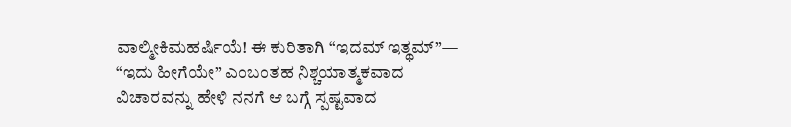ವಾಲ್ಮೀಕಿಮಹರ್ಷಿಯೆ! ಈ ಕುರಿತಾಗಿ “ಇದಮ್ ಇತ್ಥಮ್”— “ಇದು ಹೀಗೆಯೇ” ಎಂಬಂತಹ ನಿಶ್ಚಯಾತ್ಮಕವಾದ ವಿಚಾರವನ್ನು ಹೇಳಿ ನನಗೆ ಆ ಬಗ್ಗೆ ಸ್ಪಷ್ಟವಾದ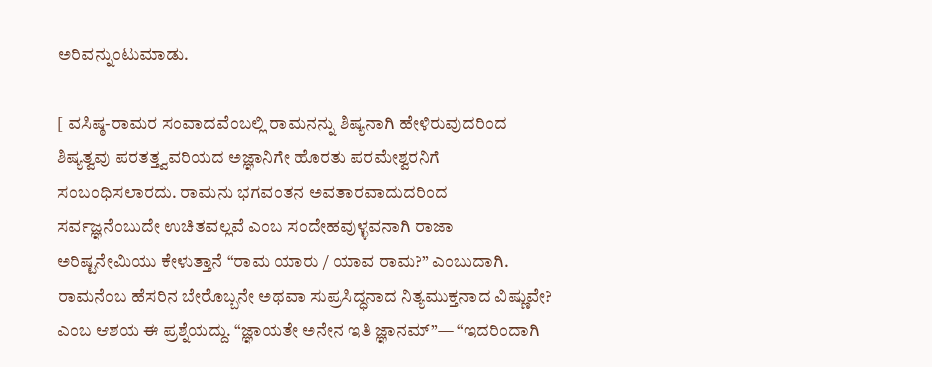ಅರಿವನ್ನುಂಟುಮಾಡು.

[ ವಸಿಷ್ಠ-ರಾಮರ ಸಂವಾದವೆಂಬಲ್ಲಿ ರಾಮನನ್ನು ಶಿಷ್ಯನಾಗಿ ಹೇಳಿರುವುದರಿಂದ ಶಿಷ್ಯತ್ವವು ಪರತತ್ತ್ವವರಿಯದ ಅಜ್ಞಾನಿಗೇ ಹೊರತು ಪರಮೇಶ್ವರನಿಗೆ ಸಂಬಂಧಿಸಲಾರದು. ರಾಮನು ಭಗವಂತನ ಅವತಾರವಾದುದರಿಂದ ಸರ್ವಜ್ಞನೆಂಬುದೇ ಉಚಿತವಲ್ಲವೆ ಎಂಬ ಸಂದೇಹವುಳ್ಳವನಾಗಿ ರಾಜಾ ಅರಿಷ್ಟನೇಮಿಯು ಕೇಳುತ್ತಾನೆ “ರಾಮ ಯಾರು / ಯಾವ ರಾಮ?” ಎಂಬುದಾಗಿ. ರಾಮನೆಂಬ ಹೆಸರಿನ ಬೇರೊಬ್ಬನೇ ಅಥವಾ ಸುಪ್ರಸಿದ್ಧನಾದ ನಿತ್ಯಮುಕ್ತನಾದ ವಿಷ್ಣುವೇ? ಎಂಬ ಆಶಯ ಈ ಪ್ರಶ್ನೆಯದ್ದು. “ಜ್ಞಾಯತೇ ಅನೇನ ಇತಿ ಜ್ಞಾನಮ್”— “ಇದರಿಂದಾಗಿ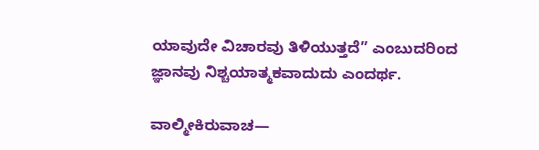ಯಾವುದೇ ವಿಚಾರವು ತಿಳಿಯುತ್ತದೆ” ಎಂಬುದರಿಂದ ಜ್ಞಾನವು ನಿಶ್ಚಯಾತ್ಮಕವಾದುದು ಎಂದರ್ಥ.

ವಾಲ್ಮೀಕಿರುವಾಚ—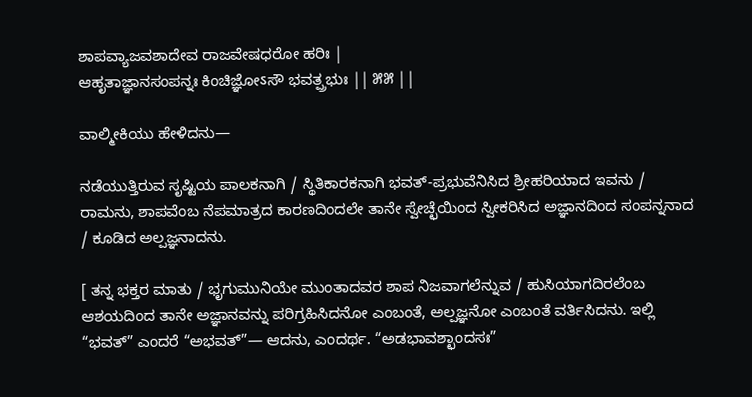ಶಾಪವ್ಯಾಜವಶಾದೇವ ರಾಜವೇಷಧರೋ ಹರಿಃ |
ಆಹೃತಾಜ್ಞಾನಸಂಪನ್ನಃ ಕಿಂಚಿಜ್ಞೋऽಸೌ ಭವತ್ಪ್ರಭುಃ || ೫೫ ||

ವಾಲ್ಮೀಕಿಯು ಹೇಳಿದನು—

ನಡೆಯುತ್ತಿರುವ ಸೃಷ್ಟಿಯ ಪಾಲಕನಾಗಿ / ಸ್ಥಿತಿಕಾರಕನಾಗಿ ಭವತ್-ಪ್ರಭುವೆನಿಸಿದ ಶ್ರೀಹರಿಯಾದ ಇವನು / ರಾಮನು, ಶಾಪವೆಂಬ ನೆಪಮಾತ್ರದ ಕಾರಣದಿಂದಲೇ ತಾನೇ ಸ್ವೇಚ್ಛೆಯಿಂದ ಸ್ವೀಕರಿಸಿದ ಅಜ್ಞಾನದಿಂದ ಸಂಪನ್ನನಾದ / ಕೂಡಿದ ಅಲ್ಪಜ್ಞನಾದನು.

[ ತನ್ನ ಭಕ್ತರ ಮಾತು / ಭೃಗುಮುನಿಯೇ ಮುಂತಾದವರ ಶಾಪ ನಿಜವಾಗಲೆನ್ನುವ / ಹುಸಿಯಾಗದಿರಲೆಂಬ ಆಶಯದಿಂದ ತಾನೇ ಅಜ್ಞಾನವನ್ನು ಪರಿಗ್ರಹಿಸಿದನೋ ಎಂಬಂತೆ, ಅಲ್ಪಜ್ಞನೋ ಎಂಬಂತೆ ವರ್ತಿಸಿದನು. ಇಲ್ಲಿ “ಭವತ್” ಎಂದರೆ “ಅಭವತ್”— ಆದನು, ಎಂದರ್ಥ. “ಅಡಭಾವಶ್ಛಾಂದಸಃ”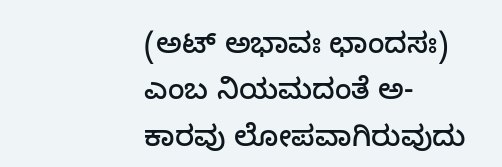(ಅಟ್ ಅಭಾವಃ ಛಾಂದಸಃ) ಎಂಬ ನಿಯಮದಂತೆ ಅ-ಕಾರವು ಲೋಪವಾಗಿರುವುದು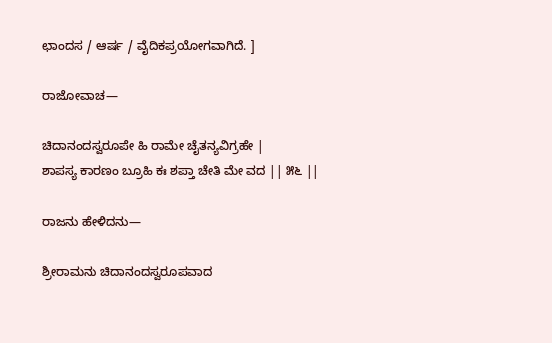ಛಾಂದಸ / ಆರ್ಷ / ವೈದಿಕಪ್ರಯೋಗವಾಗಿದೆ. ]

ರಾಜೋವಾಚ—

ಚಿದಾನಂದಸ್ವರೂಪೇ ಹಿ ರಾಮೇ ಚೈತನ್ಯವಿಗ್ರಹೇ |
ಶಾಪಸ್ಯ ಕಾರಣಂ ಬ್ರೂಹಿ ಕಃ ಶಪ್ತಾ ಚೇತಿ ಮೇ ವದ || ೫೬ ||

ರಾಜನು ಹೇಳಿದನು—

ಶ್ರೀರಾಮನು ಚಿದಾನಂದಸ್ವರೂಪವಾದ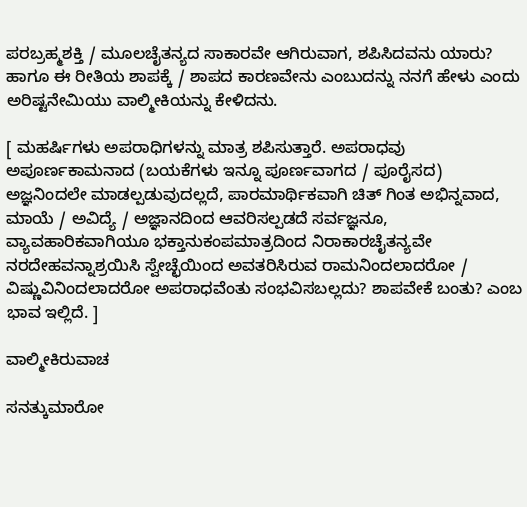ಪರಬ್ರಹ್ಮಶಕ್ತಿ / ಮೂಲಚೈತನ್ಯದ ಸಾಕಾರವೇ ಆಗಿರುವಾಗ, ಶಪಿಸಿದವನು ಯಾರು? ಹಾಗೂ ಈ ರೀತಿಯ ಶಾಪಕ್ಕೆ / ಶಾಪದ ಕಾರಣವೇನು ಎಂಬುದನ್ನು ನನಗೆ ಹೇಳು ಎಂದು ಅರಿಷ್ಟನೇಮಿಯು ವಾಲ್ಮೀಕಿಯನ್ನು ಕೇಳಿದನು.

[ ಮಹರ್ಷಿಗಳು ಅಪರಾಧಿಗಳನ್ನು ಮಾತ್ರ ಶಪಿಸುತ್ತಾರೆ. ಅಪರಾಧವು ಅಪೂರ್ಣಕಾಮನಾದ (ಬಯಕೆಗಳು ಇನ್ನೂ ಪೂರ್ಣವಾಗದ / ಪೂರೈಸದ) ಅಜ್ಞನಿಂದಲೇ ಮಾಡಲ್ಪಡುವುದಲ್ಲದೆ, ಪಾರಮಾರ್ಥಿಕವಾಗಿ ಚಿತ್ ಗಿಂತ ಅಭಿನ್ನವಾದ, ಮಾಯೆ / ಅವಿದ್ಯೆ / ಅಜ್ಞಾನದಿಂದ ಆವರಿಸಲ್ಪಡದೆ ಸರ್ವಜ್ಞನೂ, ವ್ಯಾವಹಾರಿಕವಾಗಿಯೂ ಭಕ್ತಾನುಕಂಪಮಾತ್ರದಿಂದ ನಿರಾಕಾರಚೈತನ್ಯವೇ ನರದೇಹವನ್ನಾಶ್ರಯಿಸಿ ಸ್ವೇಚ್ಛೆಯಿಂದ ಅವತರಿಸಿರುವ ರಾಮನಿಂದಲಾದರೋ / ವಿಷ್ಣುವಿನಿಂದಲಾದರೋ ಅಪರಾಧವೆಂತು ಸಂಭವಿಸಬಲ್ಲದು? ಶಾಪವೇಕೆ ಬಂತು? ಎಂಬ ಭಾವ ಇಲ್ಲಿದೆ. ]

ವಾಲ್ಮೀಕಿರುವಾಚ

ಸನತ್ಕುಮಾರೋ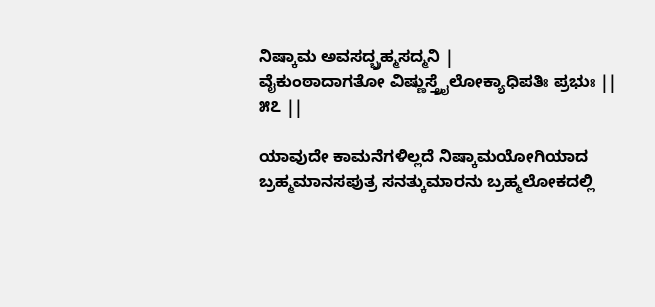ನಿಷ್ಕಾಮ ಅವಸದ್ಬ್ರಹ್ಮಸದ್ಮನಿ |
ವೈಕುಂಠಾದಾಗತೋ ವಿಷ್ಣುಸ್ತ್ರೈಲೋಕ್ಯಾಧಿಪತಿಃ ಪ್ರಭುಃ || ೫೭ ||

ಯಾವುದೇ ಕಾಮನೆಗಳಿಲ್ಲದೆ ನಿಷ್ಕಾಮಯೋಗಿಯಾದ ಬ್ರಹ್ಮಮಾನಸಪುತ್ರ ಸನತ್ಕುಮಾರನು ಬ್ರಹ್ಮಲೋಕದಲ್ಲಿ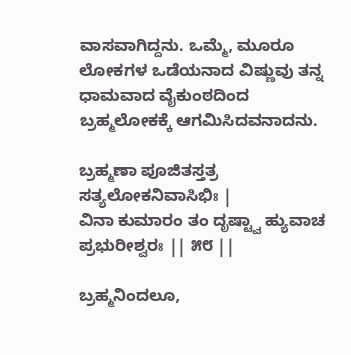ವಾಸವಾಗಿದ್ದನು. ಒಮ್ಮೆ, ಮೂರೂ ಲೋಕಗಳ ಒಡೆಯನಾದ ವಿಷ್ಣುವು ತನ್ನ ಧಾಮವಾದ ವೈಕುಂಠದಿಂದ ಬ್ರಹ್ಮಲೋಕಕ್ಕೆ ಆಗಮಿಸಿದವನಾದನು.

ಬ್ರಹ್ಮಣಾ ಪೂಜಿತಸ್ತತ್ರ ಸತ್ಯಲೋಕನಿವಾಸಿಭಿಃ |
ವಿನಾ ಕುಮಾರಂ ತಂ ದೃಷ್ಟ್ವಾ ಹ್ಯುವಾಚ ಪ್ರಭುರೀಶ್ವರಃ || ೫೮ ||

ಬ್ರಹ್ಮನಿಂದಲೂ,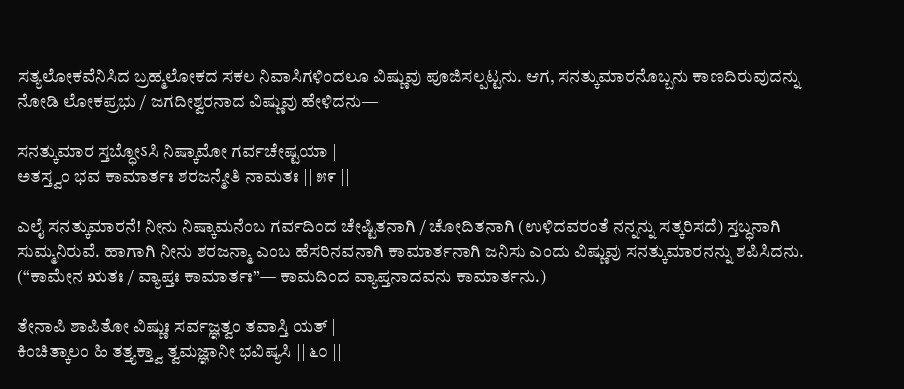ಸತ್ಯಲೋಕವೆನಿಸಿದ ಬ್ರಹ್ಮಲೋಕದ ಸಕಲ ನಿವಾಸಿಗಳಿಂದಲೂ ವಿಷ್ಣುವು ಪೂಜಿಸಲ್ಪಟ್ಟನು. ಆಗ, ಸನತ್ಕುಮಾರನೊಬ್ಬನು ಕಾಣದಿರುವುದನ್ನು ನೋಡಿ ಲೋಕಪ್ರಭು / ಜಗದೀಶ್ವರನಾದ ವಿಷ್ಣುವು ಹೇಳಿದನು—

ಸನತ್ಕುಮಾರ ಸ್ತಬ್ಧೋऽಸಿ ನಿಷ್ಕಾಮೋ ಗರ್ವಚೇಷ್ಟಯಾ |
ಅತಸ್ತ್ವಂ ಭವ ಕಾಮಾರ್ತಃ ಶರಜನ್ಮೇತಿ ನಾಮತಃ || ೫೯ ||

ಎಲೈ ಸನತ್ಕುಮಾರನೆ! ನೀನು ನಿಷ್ಕಾಮನೆಂಬ ಗರ್ವದಿಂದ ಚೇಷ್ಟಿತನಾಗಿ / ಚೋದಿತನಾಗಿ (ಉಳಿದವರಂತೆ ನನ್ನನ್ನು ಸತ್ಕರಿಸದೆ) ಸ್ತಬ್ಧನಾಗಿ ಸುಮ್ಮನಿರುವೆ. ಹಾಗಾಗಿ ನೀನು ಶರಜನ್ಮಾ ಎಂಬ ಹೆಸರಿನವನಾಗಿ ಕಾಮಾರ್ತನಾಗಿ ಜನಿಸು ಎಂದು ವಿಷ್ಣುವು ಸನತ್ಕುಮಾರನನ್ನು ಶಪಿಸಿದನು. (“ಕಾಮೇನ ಋತಃ / ವ್ಯಾಪ್ತಃ ಕಾಮಾರ್ತಃ”— ಕಾಮದಿಂದ ವ್ಯಾಪ್ತನಾದವನು ಕಾಮಾರ್ತನು.)

ತೇನಾಪಿ ಶಾಪಿತೋ ವಿಷ್ಣುಃ ಸರ್ವಜ್ಞತ್ವಂ ತವಾಸ್ತಿ ಯತ್ |
ಕಿಂಚಿತ್ಕಾಲಂ ಹಿ ತತ್ತ್ಯಕ್ತ್ವಾ ತ್ವಮಜ್ಞಾನೀ ಭವಿಷ್ಯಸಿ || ೬೦ ||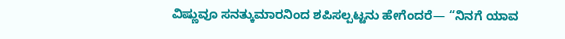ವಿಷ್ಣುವೂ ಸನತ್ಕುಮಾರನಿಂದ ಶಪಿಸಲ್ಪಟ್ಟನು ಹೇಗೆಂದರೆ— “ನಿನಗೆ ಯಾವ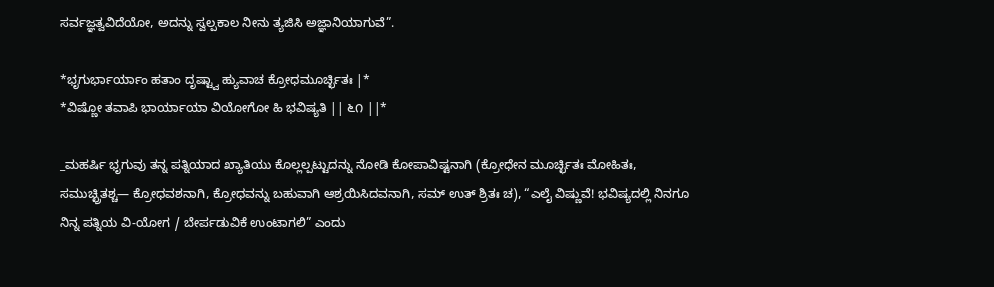ಸರ್ವಜ್ಞತ್ವವಿದೆಯೋ, ಅದನ್ನು ಸ್ವಲ್ಪಕಾಲ ನೀನು ತ್ಯಜಿಸಿ ಅಜ್ಞಾನಿಯಾಗುವೆ”.

*ಭೃಗುರ್ಭಾರ್ಯಾಂ ಹತಾಂ ದೃಷ್ಟ್ವಾ ಹ್ಯುವಾಚ ಕ್ರೋಧಮೂರ್ಚ್ಛಿತಃ |*
*ವಿಷ್ಣೋ ತವಾಪಿ ಭಾರ್ಯಾಯಾ ವಿಯೋಗೋ ಹಿ ಭವಿಷ್ಯತಿ || ೬೧ ||*

_ಮಹರ್ಷಿ ಭೃಗುವು ತನ್ನ ಪತ್ನಿಯಾದ ಖ್ಯಾತಿಯು ಕೊಲ್ಲಲ್ಪಟ್ಟುದನ್ನು ನೋಡಿ ಕೋಪಾವಿಷ್ಟನಾಗಿ (ಕ್ರೋಧೇನ ಮೂರ್ಚ್ಛಿತಃ ಮೋಹಿತಃ, ಸಮುಚ್ಛ್ರಿತಶ್ಚ— ಕ್ರೋಧವಶನಾಗಿ, ಕ್ರೋಧವನ್ನು ಬಹುವಾಗಿ ಆಶ್ರಯಿಸಿದವನಾಗಿ, ಸಮ್ ಉತ್ ಶ್ರಿತಃ ಚ), “ಎಲೈ ವಿಷ್ಣುವೆ! ಭವಿಷ್ಯದಲ್ಲಿ ನಿನಗೂ ನಿನ್ನ ಪತ್ನಿಯ ವಿ-ಯೋಗ / ಬೇರ್ಪಡುವಿಕೆ ಉಂಟಾಗಲಿ” ಎಂದು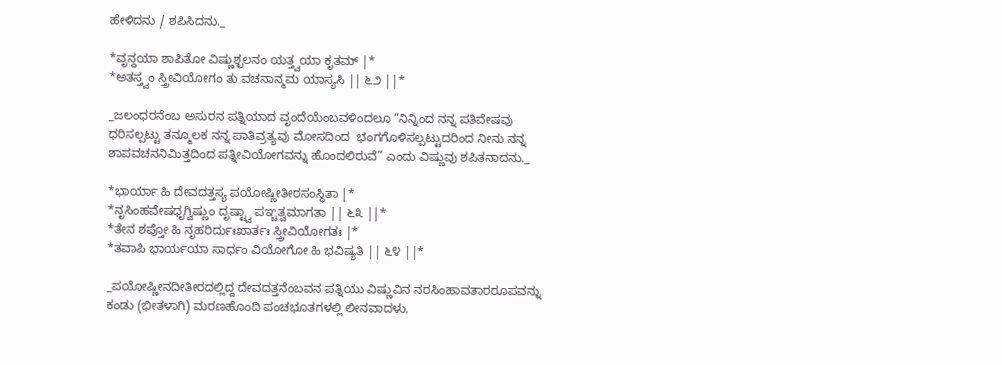ಹೇಳಿದನು / ಶಪಿಸಿದನು._

*ವೃನ್ದಯಾ ಶಾಪಿತೋ ವಿಷ್ಣುಶ್ಛಲನಂ ಯತ್ತ್ವಯಾ ಕೃತಮ್ |*
*ಅತಸ್ತ್ವಂ ಸ್ತ್ರೀವಿಯೋಗಂ ತು ವಚನಾನ್ಮಮ ಯಾಸ್ಯಸಿ || ೬೨ ||*

_ಜಲಂಧರನೆಂಬ ಅಸುರನ ಪತ್ನಿಯಾದ ವೃಂದೆಯೆಂಬವಳಿಂದಲೂ “ನಿನ್ನಿಂದ ನನ್ನ ಪತಿವೇಷವು ಧರಿಸಲ್ಪಟ್ಟು ತನ್ಮೂಲಕ ನನ್ನ ಪಾತಿವ್ರತ್ಯವು ಮೋಸದಿಂದ  ಭಂಗಗೊಳಿಸಲ್ಪಟ್ಟುದರಿಂದ ನೀನು ನನ್ನ ಶಾಪವಚನನಿಮಿತ್ತದಿಂದ ಪತ್ನೀವಿಯೋಗವನ್ನು ಹೊಂದಲಿರುವೆ” ಎಂದು ವಿಷ್ಣುವು ಶಪಿತನಾದನು._

*ಭಾರ್ಯಾ ಹಿ ದೇವದತ್ತಸ್ಯ ಪಯೋಷ್ಣೀತೀರಸಂಸ್ಥಿತಾ |*
*ನೃಸಿಂಹವೇಷಧೃಗ್ವಿಷ್ಣುಂ ದೃಷ್ಟ್ವಾ ಪಞ್ಚತ್ವಮಾಗತಾ || ೬೩ ||*
*ತೇನ ಶಪ್ತೋ ಹಿ ನೃಹರಿರ್ದುಃಖಾರ್ತಃ ಸ್ತ್ರೀವಿಯೋಗತಃ |*
*ತವಾಪಿ ಭಾರ್ಯಯಾ ಸಾರ್ಧಂ ವಿಯೋಗೋ ಹಿ ಭವಿಷ್ಯತಿ || ೬೪ ||*

_ಪಯೋಷ್ಣೀನದೀತೀರದಲ್ಲಿದ್ದ ದೇವದತ್ತನೆಂಬವನ ಪತ್ನಿಯು ವಿಷ್ಣುವಿನ ನರಸಿಂಹಾವತಾರರೂಪವನ್ನು ಕಂಡು (ಭೀತಳಾಗಿ) ಮರಣಹೊಂದಿ ಪಂಚಭೂತಗಳಲ್ಲಿ ಲೀನವಾದಳು.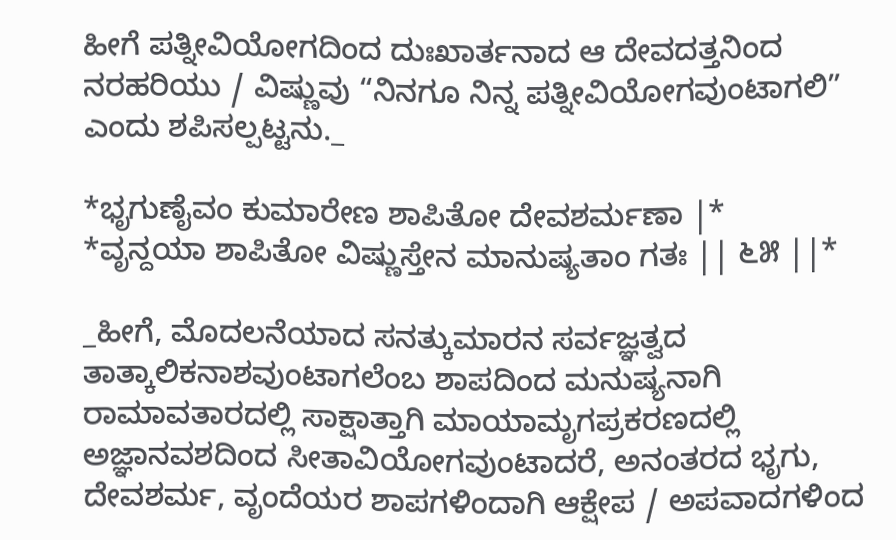ಹೀಗೆ ಪತ್ನೀವಿಯೋಗದಿಂದ ದುಃಖಾರ್ತನಾದ ಆ ದೇವದತ್ತನಿಂದ  ನರಹರಿಯು / ವಿಷ್ಣುವು “ನಿನಗೂ ನಿನ್ನ ಪತ್ನೀವಿಯೋಗವುಂಟಾಗಲಿ” ಎಂದು ಶಪಿಸಲ್ಪಟ್ಟನು._

*ಭೃಗುಣೈವಂ ಕುಮಾರೇಣ ಶಾಪಿತೋ ದೇವಶರ್ಮಣಾ |*
*ವೃನ್ದಯಾ ಶಾಪಿತೋ ವಿಷ್ಣುಸ್ತೇನ ಮಾನುಷ್ಯತಾಂ ಗತಃ || ೬೫ ||*

_ಹೀಗೆ, ಮೊದಲನೆಯಾದ ಸನತ್ಕುಮಾರನ ಸರ್ವಜ್ಞತ್ವದ ತಾತ್ಕಾಲಿಕನಾಶವುಂಟಾಗಲೆಂಬ ಶಾಪದಿಂದ ಮನುಷ್ಯನಾಗಿ ರಾಮಾವತಾರದಲ್ಲಿ ಸಾಕ್ಷಾತ್ತಾಗಿ ಮಾಯಾಮೃಗಪ್ರಕರಣದಲ್ಲಿ ಅಜ್ಞಾನವಶದಿಂದ ಸೀತಾವಿಯೋಗವುಂಟಾದರೆ, ಅನಂತರದ ಭೃಗು, ದೇವಶರ್ಮ, ವೃಂದೆಯರ ಶಾಪಗಳಿಂದಾಗಿ ಆಕ್ಷೇಪ / ಅಪವಾದಗಳಿಂದ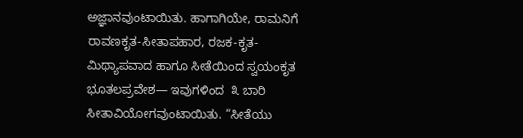ಅಜ್ಞಾನವುಂಟಾಯಿತು. ಹಾಗಾಗಿಯೇ, ರಾಮನಿಗೆ ರಾವಣಕೃತ-ಸೀತಾಪಹಾರ, ರಜಕ-ಕೃತ-ಮಿಥ್ಯಾಪವಾದ ಹಾಗೂ ಸೀತೆಯಿಂದ ಸ್ವಯಂಕೃತ ಭೂತಲಪ್ರವೇಶ— ಇವುಗಳಿಂದ  ೩ ಬಾರಿ ಸೀತಾವಿಯೋಗವುಂಟಾಯಿತು. “ಸೀತೆಯು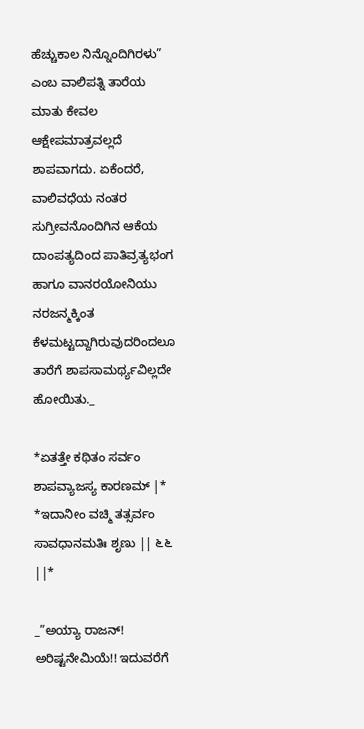ಹೆಚ್ಚುಕಾಲ ನಿನ್ನೊಂದಿಗಿರಳು” ಎಂಬ ವಾಲಿಪತ್ನಿ ತಾರೆಯ ಮಾತು ಕೇವಲ ಆಕ್ಷೇಪಮಾತ್ರವಲ್ಲದೆ ಶಾಪವಾಗದು. ಏಕೆಂದರೆ, ವಾಲಿವಧೆಯ ನಂತರ ಸುಗ್ರೀವನೊಂದಿಗಿನ ಆಕೆಯ ದಾಂಪತ್ಯದಿಂದ ಪಾತಿವ್ರತ್ಯಭಂಗ ಹಾಗೂ ವಾನರಯೋನಿಯು ನರಜನ್ಮಕ್ಕಿಂತ ಕೆಳಮಟ್ಟದ್ದಾಗಿರುವುದರಿಂದಲೂ ತಾರೆಗೆ ಶಾಪಸಾಮರ್ಥ್ಯವಿಲ್ಲದೇ ಹೋಯಿತು._

*ಏತತ್ತೇ ಕಥಿತಂ ಸರ್ವಂ ಶಾಪವ್ಯಾಜಸ್ಯ ಕಾರಣಮ್ |*
*ಇದಾನೀಂ ವಚ್ಮಿ ತತ್ಸರ್ವಂ ಸಾವಧಾನಮತಿಃ ಶೃಣು || ೬೬ ||*

_”ಅಯ್ಯಾ ರಾಜನ್! ಅರಿಷ್ಟನೇಮಿಯೆ!! ಇದುವರೆಗೆ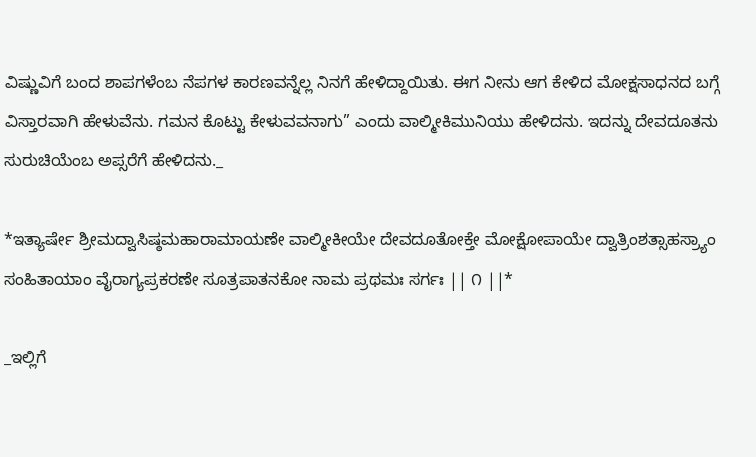ವಿಷ್ಣುವಿಗೆ ಬಂದ ಶಾಪಗಳೆಂಬ ನೆಪಗಳ ಕಾರಣವನ್ನೆಲ್ಲ ನಿನಗೆ ಹೇಳಿದ್ದಾಯಿತು. ಈಗ ನೀನು ಆಗ ಕೇಳಿದ ಮೋಕ್ಷಸಾಧನದ ಬಗ್ಗೆ ವಿಸ್ತಾರವಾಗಿ ಹೇಳುವೆನು. ಗಮನ ಕೊಟ್ಟು ಕೇಳುವವನಾಗು” ಎಂದು ವಾಲ್ಮೀಕಿಮುನಿಯು ಹೇಳಿದನು. ಇದನ್ನು ದೇವದೂತನು ಸುರುಚಿಯೆಂಬ ಅಪ್ಸರೆಗೆ ಹೇಳಿದನು._

*ಇತ್ಯಾರ್ಷೇ ಶ್ರೀಮದ್ವಾಸಿಷ್ಠಮಹಾರಾಮಾಯಣೇ ವಾಲ್ಮೀಕೀಯೇ ದೇವದೂತೋಕ್ತೇ ಮೋಕ್ಷೋಪಾಯೇ ದ್ವಾತ್ರಿಂಶತ್ಸಾಹಸ್ರ್ಯಾಂ ಸಂಹಿತಾಯಾಂ ವೈರಾಗ್ಯಪ್ರಕರಣೇ ಸೂತ್ರಪಾತನಕೋ ನಾಮ ಪ್ರಥಮಃ ಸರ್ಗಃ || ೧ ||*

_ಇಲ್ಲಿಗೆ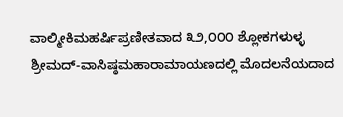ವಾಲ್ಮೀಕಿಮಹರ್ಷಿಪ್ರಣೀತವಾದ ೩೨,೦೦೦ ಶ್ಲೋಕಗಳುಳ್ಳ ಶ್ರೀಮದ್-ವಾಸಿಷ್ಠಮಹಾರಾಮಾಯಣದಲ್ಲಿ ಮೊದಲನೆಯದಾದ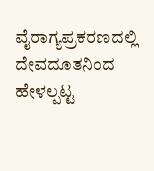ವೈರಾಗ್ಯಪ್ರಕರಣದಲ್ಲಿ ದೇವದೂತನಿಂದ ಹೇಳಲ್ಪಟ್ಟ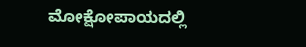ಮೋಕ್ಷೋಪಾಯದಲ್ಲಿ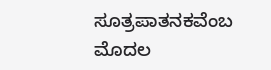ಸೂತ್ರಪಾತನಕವೆಂಬ ಮೊದಲ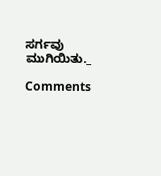ಸರ್ಗವು ಮುಗಿಯಿತು._

Comments